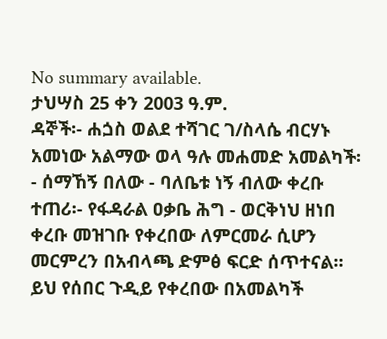No summary available.
ታህሣስ 25 ቀን 2003 ዓ.ም.
ዳኞች፡- ሐጏስ ወልደ ተሻገር ገ/ስላሴ ብርሃኑ አመነው አልማው ወላ ዓሉ መሐመድ አመልካች፡- ሰማኸኝ በለው - ባለቤቱ ነኝ ብለው ቀረቡ ተጠሪ፡- የፋዳራል ዐቃቤ ሕግ - ወርቅነህ ዘነበ ቀረቡ መዝገቡ የቀረበው ለምርመራ ሲሆን መርምረን በአብላጫ ድምፅ ፍርድ ሰጥተናል።
ይህ የሰበር ጉዲይ የቀረበው በአመልካች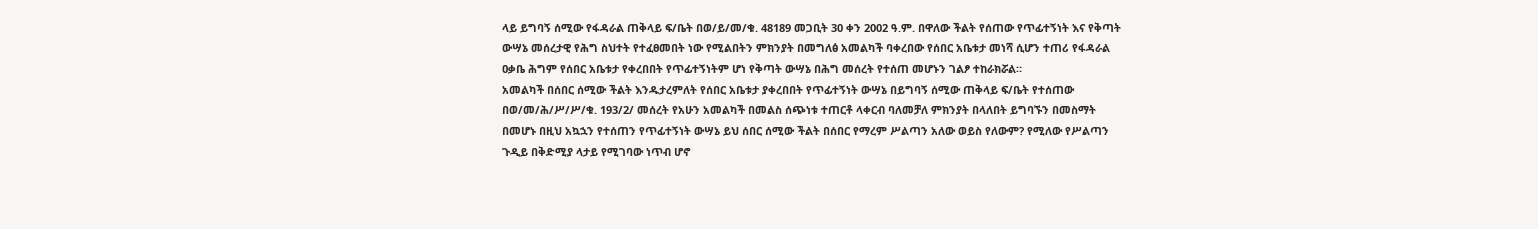ላይ ይግባኝ ሰሚው የፋዳራል ጠቅላይ ፍ/ቤት በወ/ይ/መ/ቁ. 48189 መጋቢት 30 ቀን 2002 ዓ.ም. በዋለው ችልት የሰጠው የጥፊተኝነት እና የቅጣት ውሣኔ መሰረታዊ የሕግ ስህተት የተፈፀመበት ነው የሚልበትን ምክንያት በመግለፅ አመልካች ባቀረበው የሰበር አቤቱታ መነሻ ሲሆን ተጠሪ የፋዳራል ዐቃቤ ሕግም የሰበር አቤቱታ የቀረበበት የጥፊተኝነትም ሆነ የቅጣት ውሣኔ በሕግ መሰረት የተሰጠ መሆኑን ገልፆ ተከራክሯል።
አመልካች በሰበር ሰሚው ችልት እንዱታረምለት የሰበር አቤቱታ ያቀረበበት የጥፊተኝነት ውሣኔ በይግባኝ ሰሚው ጠቅላይ ፍ/ቤት የተሰጠው በወ/መ/ሕ/ሥ/ሥ/ቁ. 193/2/ መሰረት የአሁን አመልካች በመልስ ሰጭነቱ ተጠርቶ ላቀርብ ባለመቻለ ምክንያት በላለበት ይግባኙን በመስማት በመሆኑ በዚህ አኳኋን የተሰጠን የጥፊተኝነት ውሣኔ ይህ ሰበር ሰሚው ችልት በሰበር የማረም ሥልጣን አለው ወይስ የለውም? የሚለው የሥልጣን ጉዲይ በቅድሚያ ላታይ የሚገባው ነጥብ ሆኖ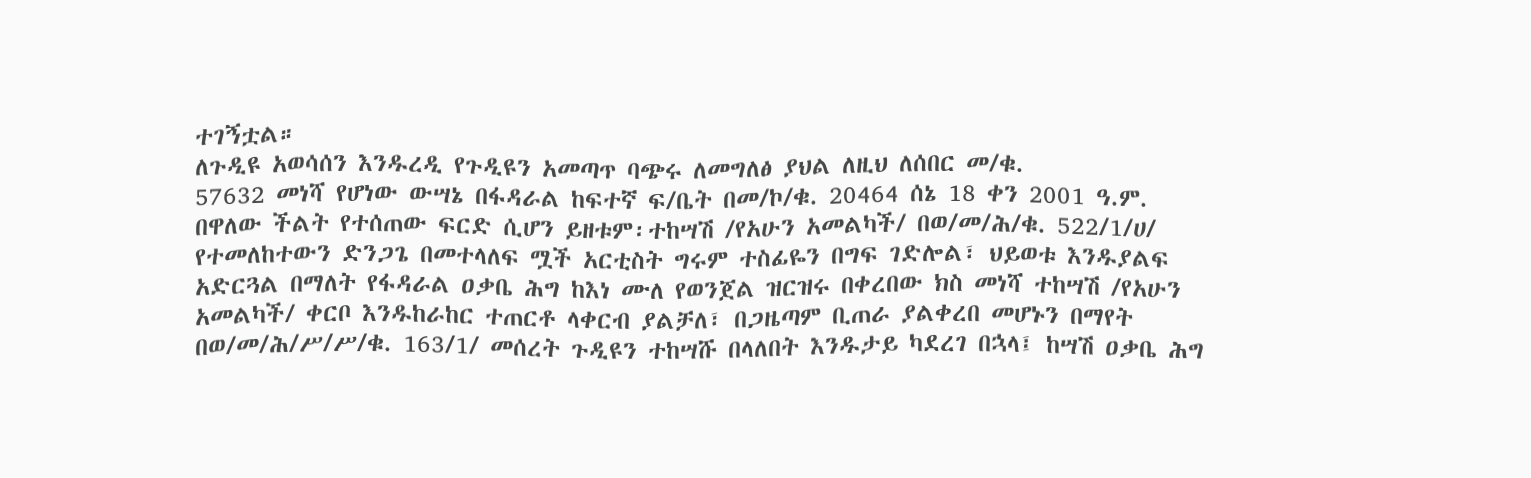ተገኝቷል።
ለጉዲዩ አወሳሰን እንዱረዲ የጉዲዩን አመጣጥ ባጭሩ ለመግለፅ ያህል ለዚህ ለሰበር መ/ቁ.
57632 መነሻ የሆነው ውሣኔ በፋዳራል ከፍተኛ ፍ/ቤት በመ/ኮ/ቁ. 20464 ሰኔ 18 ቀን 2001 ዓ.ም. በዋለው ችልት የተሰጠው ፍርድ ሲሆን ይዘቱም፡ተከሣሽ /የአሁን አመልካች/ በወ/መ/ሕ/ቁ. 522/1/ሀ/ የተመለከተውን ድንጋጌ በመተላለፍ ሟች አርቲስት ግሩም ተስፊዬን በግፍ ገድሎል፣ ህይወቱ እንዱያልፍ አድርጓል በማለት የፋዳራል ዐቃቤ ሕግ ከእነ ሙለ የወንጀል ዝርዝሩ በቀረበው ክስ መነሻ ተከሣሽ /የአሁን አመልካች/ ቀርቦ እንዱከራከር ተጠርቶ ላቀርብ ያልቻለ፣ በጋዜጣም ቢጠራ ያልቀረበ መሆኑን በማየት በወ/መ/ሕ/ሥ/ሥ/ቁ. 163/1/ መሰረት ጉዲዩን ተከሣሹ በላለበት እንዱታይ ካደረገ በኋላ፤ ከሣሽ ዐቃቤ ሕግ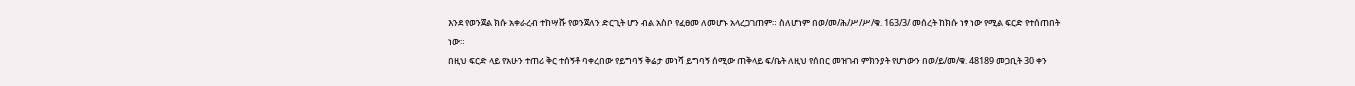እንደ የወንጀል ክሱ አቀራረብ ተከሣሹ የወንጀለን ድርጊት ሆን ብል አስቦ የፈፀመ ለመሆኑ አላረጋገጠም። ስለሆነም በወ/መ/ሕ/ሥ/ሥ/ቁ. 163/3/ መሰረት ከክሱ ነፃ ነው የሚል ፍርድ የተሰጠበት ነው።
በዚህ ፍርድ ላይ የአሁን ተጠሪ ቅር ተሰኝቶ ባቀረበው የይግባኝ ቅሬታ መነሻ ይግባኝ ሰሚው ጠቅላይ ፍ/ቤት ለዚህ የሰበር መዝገብ ምክንያት የሆነውን በወ/ይ/መ/ቁ. 48189 መጋቢት 30 ቀን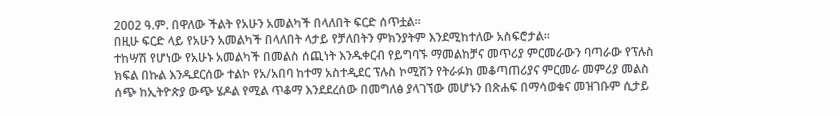2002 ዓ.ም. በዋለው ችልት የአሁን አመልካች በላለበት ፍርድ ሰጥቷል።
በዚሁ ፍርድ ላይ የአሁን አመልካች በላለበት ላታይ የቻለበትን ምክንያትም እንደሚከተለው አስፍሮታል።
ተከሣሽ የሆነው የአሁኑ አመልካች በመልስ ሰጪነት እንዱቀርብ የይግባኙ ማመልከቻና መጥሪያ ምርመራውን ባጣራው የፕሉስ ክፍል በኩል እንዱደርሰው ተልኮ የአ/አበባ ከተማ አስተዲደር ፕሉስ ኮሚሽን የትራፉክ መቆጣጠሪያና ምርመራ መምሪያ መልስ ሰጭ ከኢትዮጵያ ውጭ ሄዶል የሚል ጥቆማ እንደደረሰው በመግለፅ ያላገኘው መሆኑን በጽሐፍ በማሳወቁና መዝገቡም ሲታይ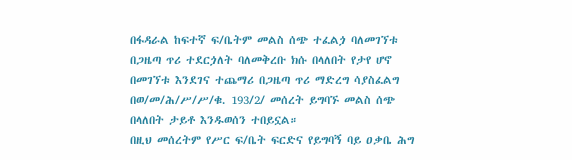በፋዳራል ከፍተኛ ፍ/ቤትም መልስ ሰጭ ተፈልጏ ባለመገኘቱ በጋዜጣ ጥሪ ተደርጏለት ባለመቅረቡ ክሱ በላለበት የታየ ሆኖ በመገኘቱ እንደገና ተጨማሪ በጋዜጣ ጥሪ ማድረግ ሳያስፈልግ በወ/መ/ሕ/ሥ/ሥ/ቁ. 193/2/ መሰረት ይግባኙ መልስ ሰጭ በላለበት ታይቶ እንዱወሰን ተበይኗል።
በዚህ መሰረትም የሥር ፍ/ቤት ፍርድና የይግባኝ ባይ ዐቃቤ ሕግ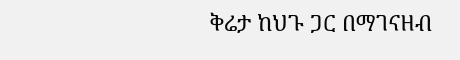ቅሬታ ከህጉ ጋር በማገናዘብ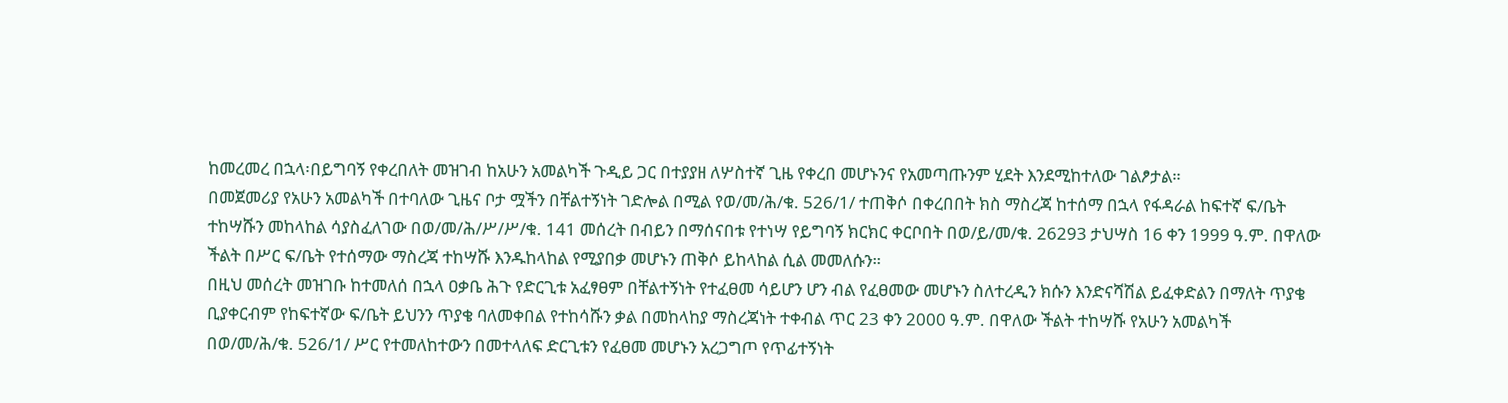ከመረመረ በኋላ፡በይግባኝ የቀረበለት መዝገብ ከአሁን አመልካች ጉዲይ ጋር በተያያዘ ለሦስተኛ ጊዜ የቀረበ መሆኑንና የአመጣጡንም ሂደት እንደሚከተለው ገልፆታል።
በመጀመሪያ የአሁን አመልካች በተባለው ጊዜና ቦታ ሟችን በቸልተኝነት ገድሎል በሚል የወ/መ/ሕ/ቁ. 526/1/ ተጠቅሶ በቀረበበት ክስ ማስረጃ ከተሰማ በኋላ የፋዳራል ከፍተኛ ፍ/ቤት ተከሣሹን መከላከል ሳያስፈለገው በወ/መ/ሕ/ሥ/ሥ/ቁ. 141 መሰረት በብይን በማሰናበቱ የተነሣ የይግባኝ ክርክር ቀርቦበት በወ/ይ/መ/ቁ. 26293 ታህሣስ 16 ቀን 1999 ዓ.ም. በዋለው ችልት በሥር ፍ/ቤት የተሰማው ማስረጃ ተከሣሹ እንዱከላከል የሚያበቃ መሆኑን ጠቅሶ ይከላከል ሲል መመለሱን።
በዚህ መሰረት መዝገቡ ከተመለሰ በኋላ ዐቃቤ ሕጉ የድርጊቱ አፈፃፀም በቸልተኝነት የተፈፀመ ሳይሆን ሆን ብል የፈፀመው መሆኑን ስለተረዲን ክሱን እንድናሻሽል ይፈቀድልን በማለት ጥያቄ ቢያቀርብም የከፍተኛው ፍ/ቤት ይህንን ጥያቄ ባለመቀበል የተከሳሹን ቃል በመከላከያ ማስረጃነት ተቀብል ጥር 23 ቀን 2000 ዓ.ም. በዋለው ችልት ተከሣሹ የአሁን አመልካች በወ/መ/ሕ/ቁ. 526/1/ ሥር የተመለከተውን በመተላለፍ ድርጊቱን የፈፀመ መሆኑን አረጋግጦ የጥፊተኝነት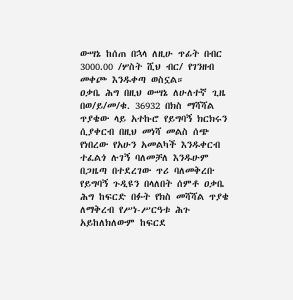ውሣኔ ከሰጠ በኋላ ለዚሁ ጥፊት በብር 3000.00 /ሦስት ሺህ ብር/ የገንዘብ መቀጮ እንዱቀጣ ወስኗል።
ዐቃቤ ሕግ በዚህ ውሣኔ ለሁለተኛ ጊዜ በወ/ይ/መ/ቁ. 36932 በክስ ማሻሻል ጥያቄው ላይ አተኩሮ የይግባኝ ክርክሩን ሲያቀርብ በዚህ መነሻ መልስ ሰጭ የነበረው የአሁን አመልካች እንዱቀርብ ተፈልጎ ሉገኝ ባለመቻለ እንዱሁም በጋዜጣ በተደረገው ጥሪ ባለመቅረቡ የይግባኝ ጉዲዩን በላለበት ሰምቶ ዐቃቤ ሕግ ከፍርድ በፉት የክስ መሻሻል ጥያቄ ለማቅረብ የሥነ-ሥርዓቱ ሕጉ አይከለክለውም ከፍርደ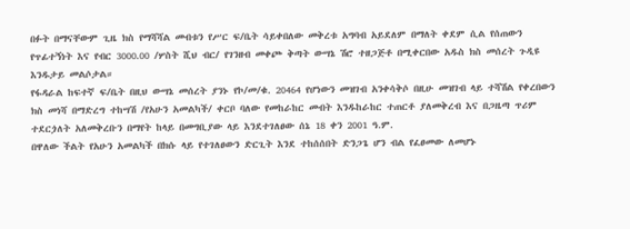በፉት በማናቸውም ጊዜ ክስ የማሻሻል መብቱን የሥር ፍ/ቤት ሳይቀበለው መቅረቱ አግባብ አይደለም በማለት ቀደም ሲል የሰጠውን የጥፊተኝነት እና የብር 3000.00 /ሦስት ሺህ ብር/ የገንዘብ መቀጮ ቅጣት ውሣኔ ሽሮ ተዘጋጅቶ በሚቀርበው አዱስ ክስ መሰረት ጉዲዩ እንዱታይ መልሶታል።
የፋዳራል ከፍተኛ ፍ/ቤት በዚህ ውሣኔ መሰረት ያንኑ የኮ/መ/ቁ. 20464 የሆነውን መዝገብ አንቀሳቅሶ በዚሁ መዝገብ ላይ ተሻሽል የቀረበውን ክስ መነሻ በማድረግ ተከሣሽ /የአሁን አመልካች/ ቀርቦ ባለው የመከራከር መብት እንዱከራከር ተጠርቶ ያለመቅረብ እና በጋዜጣ ጥሪም ተደርጏለት አለመቅረቡን በማየት ከላይ በመግቢያው ላይ እንደተገለፀው ሰኔ 18 ቀን 2001 ዓ.ም.
በዋለው ችልት የአሁን አመልካች በክሱ ላይ የተገለፀውን ድርጊት እንደ ተከሰሰበት ድንጋጌ ሆን ብል የፈፀመው ለመሆኑ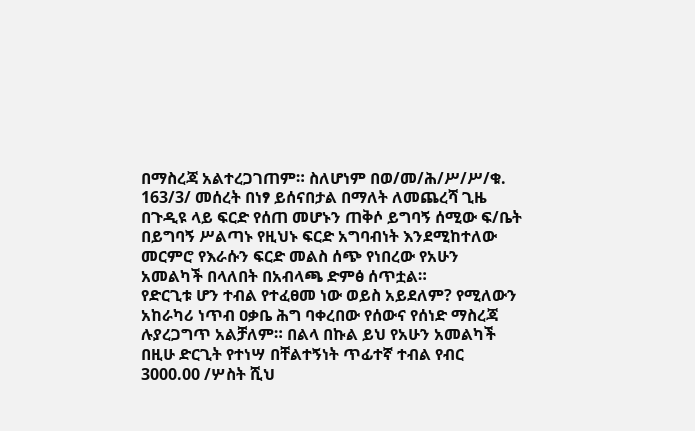በማስረጃ አልተረጋገጠም። ስለሆነም በወ/መ/ሕ/ሥ/ሥ/ቁ. 163/3/ መሰረት በነፃ ይሰናበታል በማለት ለመጨረሻ ጊዜ በጉዲዩ ላይ ፍርድ የሰጠ መሆኑን ጠቅሶ ይግባኝ ሰሚው ፍ/ቤት በይግባኝ ሥልጣኑ የዚህኑ ፍርድ አግባብነት እንደሚከተለው መርምሮ የእራሱን ፍርድ መልስ ሰጭ የነበረው የአሁን አመልካች በላለበት በአብላጫ ድምፅ ሰጥቷል።
የድርጊቱ ሆን ተብል የተፈፀመ ነው ወይስ አይደለም? የሚለውን አከራካሪ ነጥብ ዐቃቤ ሕግ ባቀረበው የሰውና የሰነድ ማስረጃ ሉያረጋግጥ አልቻለም። በልላ በኩል ይህ የአሁን አመልካች በዚሁ ድርጊት የተነሣ በቸልተኝነት ጥፊተኛ ተብል የብር 3000.00 /ሦስት ሺህ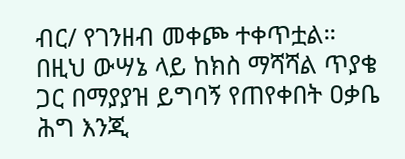ብር/ የገንዘብ መቀጮ ተቀጥቷል። በዚህ ውሣኔ ላይ ከክስ ማሻሻል ጥያቄ ጋር በማያያዝ ይግባኝ የጠየቀበት ዐቃቤ ሕግ እንጂ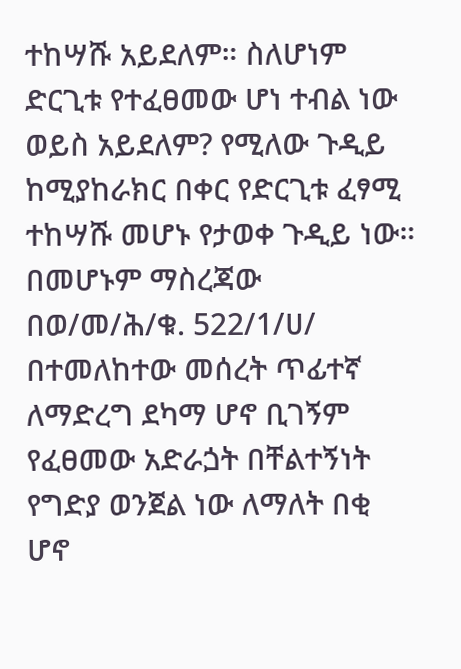ተከሣሹ አይደለም። ስለሆነም ድርጊቱ የተፈፀመው ሆነ ተብል ነው ወይስ አይደለም? የሚለው ጉዲይ ከሚያከራክር በቀር የድርጊቱ ፈፃሚ ተከሣሹ መሆኑ የታወቀ ጉዲይ ነው።
በመሆኑም ማስረጃው በወ/መ/ሕ/ቁ. 522/1/ሀ/ በተመለከተው መሰረት ጥፊተኛ ለማድረግ ደካማ ሆኖ ቢገኝም የፈፀመው አድራጏት በቸልተኝነት የግድያ ወንጀል ነው ለማለት በቂ ሆኖ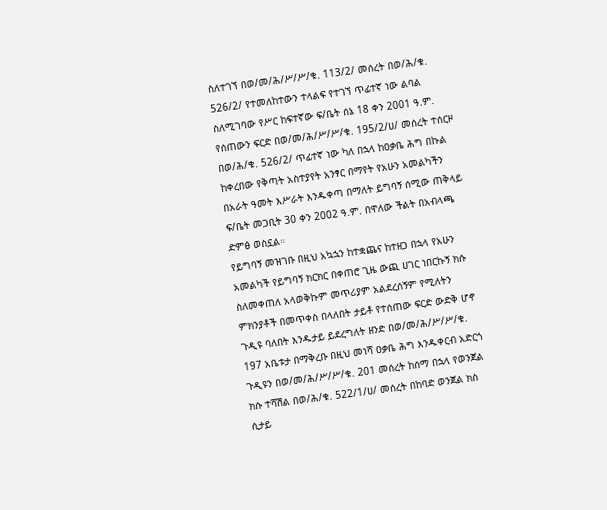ስለተገኘ በወ/መ/ሕ/ሥ/ሥ/ቁ. 113/2/ መሰረት በወ/ሕ/ቁ. 526/2/ የተመለከተውን ተላልፍ የተገኘ ጥፊተኛ ነው ልባል ስለሚገባው የሥር ከፍተኛው ፍ/ቤት ሰኔ 18 ቀን 2001 ዓ.ም. የሰጠውን ፍርድ በወ/መ/ሕ/ሥ/ሥ/ቁ. 195/2/ሀ/ መሰረት ተሰርዞ በወ/ሕ/ቁ. 526/2/ ጥፊተኛ ነው ካለ በኋላ ከዐቃቤ ሕግ በኩል ከቀረበው የቅጣት አስተያየት አንፃር በማየት የአሁን አመልካችን በአራት ዓመት እሥራት እንዱቀጣ በማለት ይግባኝ ሰሚው ጠቅላይ ፍ/ቤት መጋቢት 30 ቀን 2002 ዓ.ም. በዋለው ችልት በአብላጫ ድምፅ ወስኗል።
የይግባኝ መዝገቡ በዚህ አኳኋን ከተቋጨና ከተዘጋ በኋላ የአሁን አመልካች የይግባኝ ክርክር በቀጠሮ ጊዜ ውጪ ሀገር ነበርኩኝ ክሱ ስለመቀጠለ አላወቅኩም መጥሪያም አልደረሰኝም የሚለትን ምክንያቶች በመጥቀስ በላለበት ታይቶ የተሰጠው ፍርድ ውድቅ ሆኖ ጉዲዩ ባለበት እንዱታይ ይደረግለት ዘንድ በወ/መ/ሕ/ሥ/ሥ/ቁ. 197 አቤቱታ በማቅረቡ በዚህ መነሻ ዐቃቤ ሕግ እንዱቀርብ አድርጎ ጉዲዩን በወ/መ/ሕ/ሥ/ሥ/ቁ. 201 መሰረት ከሰማ በኋላ የወንጀል ክሱ ተሻሽል በወ/ሕ/ቁ. 522/1/ሀ/ መሰረት በከባድ ወንጀል ክስ ሲታይ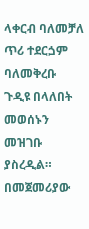ላቀርብ ባለመቻለ ጥሪ ተደርጏም ባለመቅረቡ ጉዲዩ በላለበት መወሰኑን መዝገቡ ያስረዲል።
በመጀመሪያው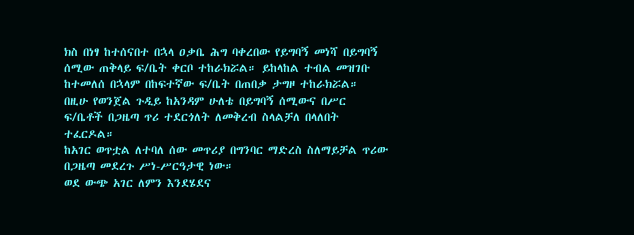ክስ በነፃ ከተሰናበተ በኋላ ዐቃቤ ሕግ ባቀረበው የይግባኝ መነሻ በይግባኝ ሰሚው ጠቅላይ ፍ/ቤት ቀርቦ ተከራክሯል። ይከላከል ተብል መዝገቡ ከተመለሰ በኋላም በከፍተኛው ፍ/ቤት በጠበቃ ታግዞ ተከራክሯል።
በዚሁ የወንጀል ጉዲይ ከአንዳም ሁለቴ በይግባኝ ሰሚውና በሥር ፍ/ቤቶች በጋዜጣ ጥሪ ተደርጎለት ለመቅረብ ስላልቻለ በላለበት ተፈርዶል።
ከአገር ወጥቷል ለተባለ ሰው መጥሪያ በግንባር ማድረስ ስለማይቻል ጥሪው በጋዜጣ መደረጉ ሥነ-ሥርዓታዊ ነው።
ወደ ውጭ አገር ለምን እንደሄደና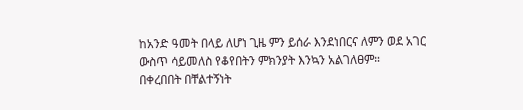ከአንድ ዓመት በላይ ለሆነ ጊዜ ምን ይሰራ እንደነበርና ለምን ወደ አገር ውስጥ ሳይመለስ የቆየበትን ምክንያት እንኳን አልገለፀም።
በቀረበበት በቸልተኝነት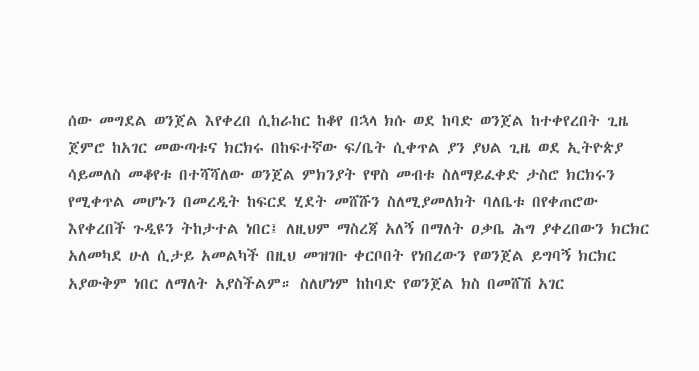ሰው መግደል ወንጀል እየቀረበ ሲከራከር ከቆየ በኋላ ክሱ ወደ ከባድ ወንጀል ከተቀየረበት ጊዜ ጀምሮ ከአገር መውጣቱና ክርክሩ በከፍተኛው ፍ/ቤት ሲቀጥል ያን ያህል ጊዜ ወደ ኢትዮጵያ ሳይመለስ መቆየቱ በተሻሻለው ወንጀል ምክንያት የዋስ መብቱ ስለማይፈቀድ ታስሮ ክርክሩን የሚቀጥል መሆኑን በመረዲት ከፍርደ ሂደት መሸሹን ስለሚያመለክት ባለቤቱ በየቀጠሮው እየቀረበች ጉዲዩን ትከታተል ነበር፤ ለዚህም ማስረጃ አለኝ በማለት ዐቃቤ ሕግ ያቀረበውን ክርክር አለመካደ ሁለ ሲታይ አመልካች በዚህ መዝገቡ ቀርቦበት የነበረውን የወንጀል ይግባኝ ክርክር አያውቅም ነበር ለማለት አያስችልም። ስለሆነም ከከባድ የወንጀል ክስ በመሸሽ አገር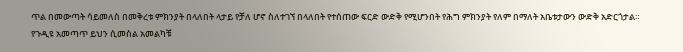ጥል በመውጣት ሳይመለስ በመቅረቱ ምክንያት በላለበት ላታይ የቻለ ሆኖ ስለተገኘ በላለበት የተሰጠው ፍርድ ውድቅ የሚሆንበት የሕግ ምክንያት የለም በማለት አቤቱታውን ውድቅ አድርጎታል።
የጉዲዩ አመጣጥ ይህን ሲመስል አመልካቹ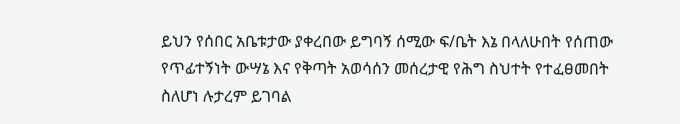ይህን የሰበር አቤቱታው ያቀረበው ይግባኝ ሰሚው ፍ/ቤት እኔ በላለሁበት የሰጠው የጥፊተኝነት ውሣኔ እና የቅጣት አወሳሰን መሰረታዊ የሕግ ስህተት የተፈፀመበት ስለሆነ ሉታረም ይገባል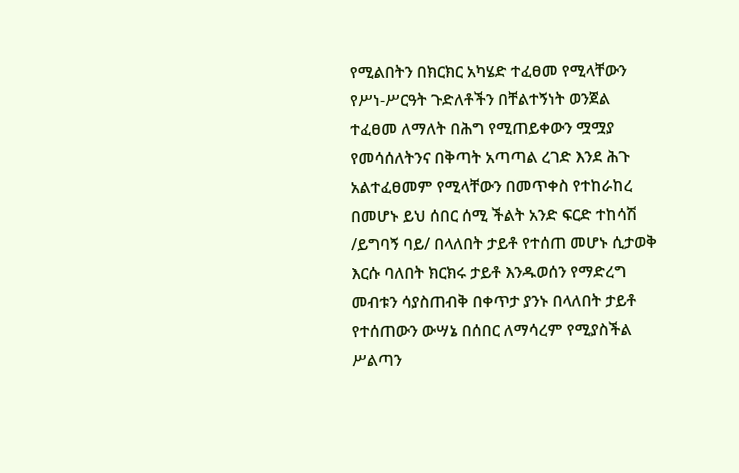የሚልበትን በክርክር አካሄድ ተፈፀመ የሚላቸውን የሥነ-ሥርዓት ጉድለቶችን በቸልተኝነት ወንጀል ተፈፀመ ለማለት በሕግ የሚጠይቀውን ሟሟያ የመሳሰለትንና በቅጣት አጣጣል ረገድ እንደ ሕጉ አልተፈፀመም የሚላቸውን በመጥቀስ የተከራከረ በመሆኑ ይህ ሰበር ሰሚ ችልት አንድ ፍርድ ተከሳሽ /ይግባኝ ባይ/ በላለበት ታይቶ የተሰጠ መሆኑ ሲታወቅ እርሱ ባለበት ክርክሩ ታይቶ እንዱወሰን የማድረግ መብቱን ሳያስጠብቅ በቀጥታ ያንኑ በላለበት ታይቶ የተሰጠውን ውሣኔ በሰበር ለማሳረም የሚያስችል ሥልጣን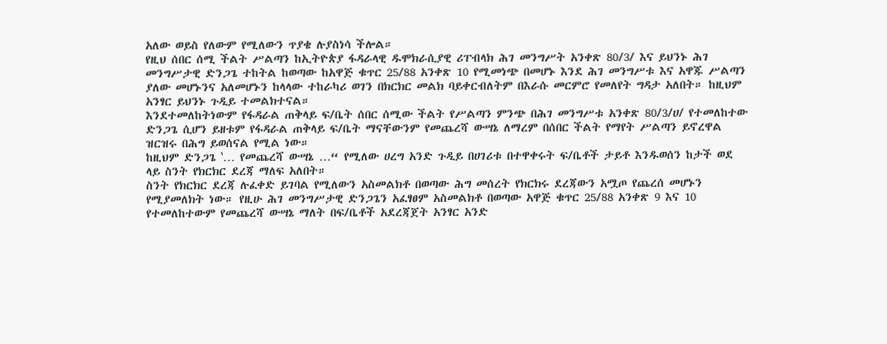አለው ወይስ የለውም የሚለውን ጥያቄ ሉያስነሳ ችሎል።
የዚህ ሰበር ሰሚ ችልት ሥልጣን ከኢትዮጵያ ፋዳራላዊ ዱሞክራሲያዊ ሪፐብላክ ሕገ መንግሥት አንቀጽ 80/3/ እና ይህንኑ ሕገ መንግሥታዊ ድንጋጌ ተከትል ከወጣው ከአዋጅ ቁጥር 25/88 አንቀጽ 10 የሚመነጭ በመሆኑ እንደ ሕገ መንግሥቱ እና አዋጁ ሥልጣን ያለው መሆኑንና አለመሆኑን ከላላው ተከራካሪ ወገን በክርክር መልክ ባይቀርብለትም በእራሱ መርምሮ የመለየት ግዳታ አለበት። ከዚህም አንፃር ይህንኑ ጉዲይ ተመልክተናል።
እንደተመለከትነውም የፋዳራል ጠቅላይ ፍ/ቤት ሰበር ሰሚው ችልት የሥልጣን ምንጭ በሕገ መንግሥቱ አንቀጽ 80/3/ሀ/ የተመለከተው ድንጋጌ ሲሆን ይዘቱም የፋዳራል ጠቅላይ ፍ/ቤት ማናቸውንም የመጨረሻ ውሣኔ ለማረም በሰበር ችልት የማየት ሥልጣን ይኖረዋል ዝርዝሩ በሕግ ይወሰናል የሚል ነው።
ከዚህም ድንጋጌ ‛… የመጨረሻ ውሣኔ …“ የሚለው ሀረግ አንድ ጉዲይ በሀገሪቱ በተዋቀሩት ፍ/ቤቶች ታይቶ እንዱወሰን ከታች ወደ ላይ ስንት የክርክር ደረጃ ማለፍ አለበት።
ስንት የክርክር ደረጃ ሉፈቀድ ይገባል የሚለውን አስመልክቶ በወጣው ሕግ መሰረት የክርክሩ ደረጃውን አሟጦ የጨረሰ መሆኑን የሚያመለክት ነው። የዚሁ ሕገ መንግሥታዊ ድንጋጌን አፈፃፀም አስመልክቶ በወጣው አዋጅ ቁጥር 25/88 አንቀጽ 9 እና 10 የተመለከተውም የመጨረሻ ውሣኔ ማለት በፍ/ቤቶች አደረጃጀት አንፃር አንድ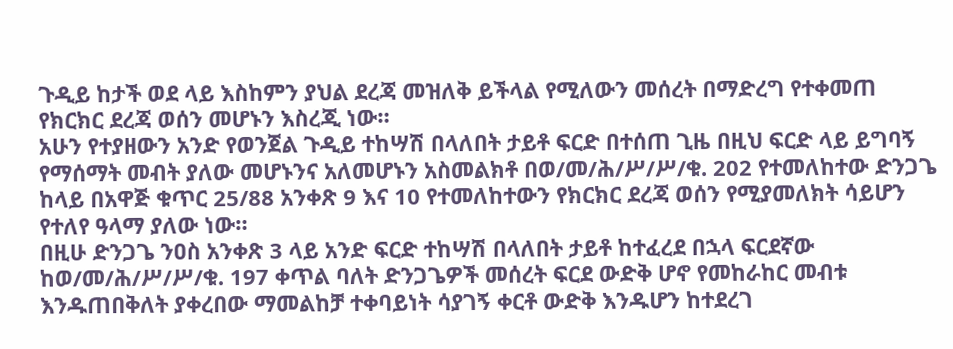ጉዲይ ከታች ወደ ላይ እስከምን ያህል ደረጃ መዝለቅ ይችላል የሚለውን መሰረት በማድረግ የተቀመጠ የክርክር ደረጃ ወሰን መሆኑን እስረጂ ነው።
አሁን የተያዘውን አንድ የወንጀል ጉዲይ ተከሣሽ በላለበት ታይቶ ፍርድ በተሰጠ ጊዜ በዚህ ፍርድ ላይ ይግባኝ የማሰማት መብት ያለው መሆኑንና አለመሆኑን አስመልክቶ በወ/መ/ሕ/ሥ/ሥ/ቁ. 202 የተመለከተው ድንጋጌ ከላይ በአዋጅ ቁጥር 25/88 አንቀጽ 9 እና 10 የተመለከተውን የክርክር ደረጃ ወሰን የሚያመለክት ሳይሆን የተለየ ዓላማ ያለው ነው።
በዚሁ ድንጋጌ ንዐስ አንቀጽ 3 ላይ አንድ ፍርድ ተከሣሽ በላለበት ታይቶ ከተፈረደ በኋላ ፍርደኛው ከወ/መ/ሕ/ሥ/ሥ/ቁ. 197 ቀጥል ባለት ድንጋጌዎች መሰረት ፍርደ ውድቅ ሆኖ የመከራከር መብቱ እንዱጠበቅለት ያቀረበው ማመልከቻ ተቀባይነት ሳያገኝ ቀርቶ ውድቅ እንዱሆን ከተደረገ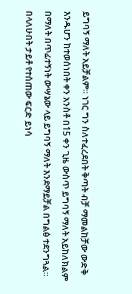ይግባኝ ማለት አይቻልም። ነገር ግን ስለተፈረደበት ቅጣት ብቻ ማመልከቻው ውድቅ እንዱሆን ከተወሰነበት ቀን አንስቶ በ15 ቀን ጊዜ ውስጥ ይግባኝ ማለት አይከለክልም በማለት በጥፊተኝነት ውሣኔው ላይ ይግባኝ ማለት እንደማይቻል በግልፅ ተደንግጓል።
በላለሁበት ታይቶ የተሰጠው ፍርድ ይነሳ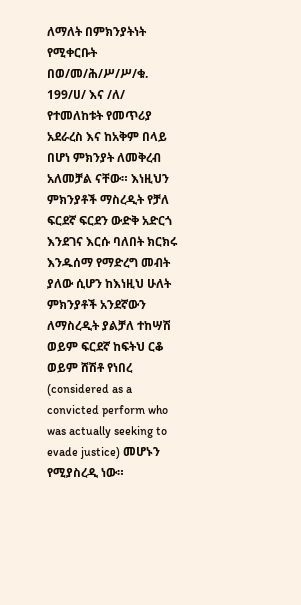ለማለት በምክንያትነት የሚቀርቡት በወ/መ/ሕ/ሥ/ሥ/ቁ. 199/ሀ/ እና /ለ/ የተመለከቱት የመጥሪያ አደራረስ እና ከአቅም በላይ በሆነ ምክንያት ለመቅረብ አለመቻል ናቸው። እነዚህን ምክንያቶች ማስረዲት የቻለ ፍርደኛ ፍርደን ውድቅ አድርጎ እንደገና እርሱ ባለበት ክርክሩ እንዱሰማ የማድረግ መብት ያለው ሲሆን ከእነዚህ ሁለት ምክንያቶች አንደኛውን ለማስረዲት ያልቻለ ተከሣሽ ወይም ፍርደኛ ከፍትህ ርቆ ወይም ሸሽቶ የነበረ (considered as a convicted perform who was actually seeking to evade justice) መሆኑን የሚያስረዲ ነው።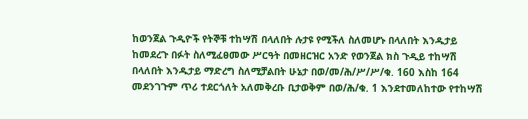ከወንጀል ጉዲዮች የትኞቹ ተከሣሽ በላለበት ሉታዩ የሚችለ ስለመሆኑ በላለበት እንዱታይ ከመደረጉ በፉት ስለሚፈፀመው ሥርዓት በመዘርዝር አንድ የወንጀል ክስ ጉዲይ ተከሣሽ በላለበት እንዱታይ ማድረግ ስለሚቻልበት ሁኔታ በወ/መ/ሕ/ሥ/ሥ/ቁ. 160 እስከ 164 መደንገጉም ጥሪ ተደርጎለት አለመቅረቡ ቢታወቅም በወ/ሕ/ቁ. 1 እንደተመለከተው የተከሣሽ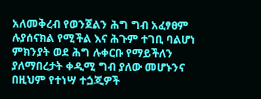አለመቅረብ የወንጀልን ሕግ ግብ አፈፃፀም ሉያሰናክል የሚችል እና ሕጉም ተገቢ ባልሆነ ምክንያት ወደ ሕግ ሉቀርቡ የማይችለን ያለማበረታት ቀዲሚ ግብ ያለው መሆኑንና በዚህም የተነሣ ተጏጂዎች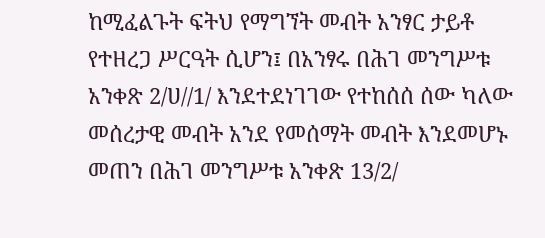ከሚፈልጉት ፍትህ የማግኘት መብት አንፃር ታይቶ የተዘረጋ ሥርዓት ሲሆን፤ በአንፃሩ በሕገ መንግሥቱ አንቀጽ 2/ሀ//1/ እንደተደነገገው የተከሰሰ ሰው ካለው መሰረታዊ መብት አንደ የመሰማት መብት እንደመሆኑ መጠን በሕገ መንግሥቱ አንቀጽ 13/2/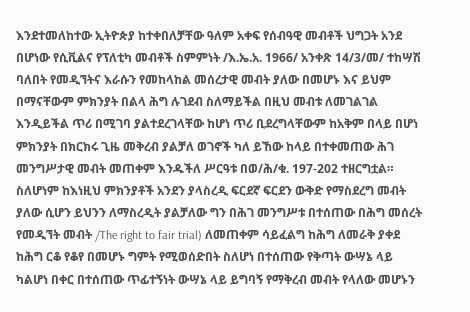እንደተመለከተው ኢትዮጵያ ከተቀበለቻቸው ዓለም አቀፍ የሰብዓዊ መብቶች ህግጋት አንደ በሆነው የሲቪልና የፕለቲካ መብቶች ስምምነት /እ.ኤ.አ. 1966/ አንቀጽ 14/3/መ/ ተከሣሽ ባለበት የመዲኘትና እራሱን የመከላከል መሰረታዊ መብት ያለው በመሆኑ እና ይህም በማናቸውም ምክንያት በልላ ሕግ ሉገደብ ስለማይችል በዚህ መብቱ ለመገልገል እንዲይችል ጥሪ በሚገባ ያልተደረገላቸው ከሆነ ጥሪ ቢደረግላቸውም ከአቅም በላይ በሆነ ምክንያት በክርክሩ ጊዜ መቅረብ ያልቻለ ወገኖች ካለ ይኸው ከላይ በተቀመጠው ሕገ መንግሥታዊ መብት መጠቀም እንዱችለ ሥርዓቱ በወ/ሕ/ቁ. 197-202 ተዘርግቷል።
ስለሆነም ከእነዚህ ምክንያቶች አንደን ያላስረዲ ፍርደኛ ፍርደን ውቅድ የማስደረግ መብት ያለው ሲሆን ይህንን ለማስረዲት ያልቻለው ግን በሕገ መንግሥቱ በተሰጠው በሕግ መሰረት የመዲኘት መብት /The right to fair trial) ለመጠቀም ሳይፈልግ ከሕግ ለመራቅ ያቀደ ከሕግ ርቆ የቆየ በመሆኑ ግምት የሚወሰድበት ስለሆነ በተሰጠው የቅጣት ውሣኔ ላይ ካልሆነ በቀር በተሰጠው ጥፊተኝነት ውሣኔ ላይ ይግባኝ የማቅረብ መብት የላለው መሆኑን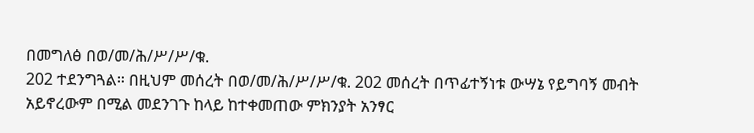በመግለፅ በወ/መ/ሕ/ሥ/ሥ/ቁ.
202 ተደንግጓል። በዚህም መሰረት በወ/መ/ሕ/ሥ/ሥ/ቁ. 202 መሰረት በጥፊተኝነቱ ውሣኔ የይግባኝ መብት አይኖረውም በሚል መደንገጉ ከላይ ከተቀመጠው ምክንያት አንፃር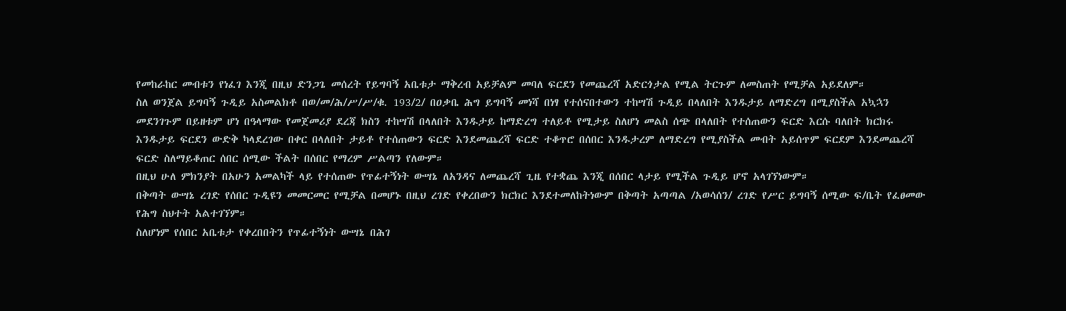የመከራከር መብቱን የነፈገ እንጂ በዚህ ድንጋጌ መሰረት የይግባኝ አቤቱታ ማቅረብ አይቻልም መባለ ፍርደን የመጨረሻ አድርጎታል የሚል ትርጉም ለመስጠት የሚቻል አይደለም።
ስለ ወንጀል ይግባኝ ጉዲይ አስመልክቶ በወ/መ/ሕ/ሥ/ሥ/ቁ. 193/2/ በዐቃቤ ሕግ ይግባኝ መነሻ በነፃ የተሰናበተውን ተከሣሽ ጉዲይ በላለበት እንዱታይ ለማድረግ በሚያስችል አኳኋን መደንገጉም በይዘቱም ሆነ በዓላማው የመጀመሪያ ደረጃ ክስን ተከሣሽ በላለበት እንዱታይ ከማድረግ ተለይቶ የሚታይ ስለሆነ መልስ ሰጭ በላለበት የተሰጠውን ፍርድ እርሱ ባለበት ክርክሩ እንዱታይ ፍርደን ውድቅ ካላደረገው በቀር በላለበት ታይቶ የተሰጠውን ፍርድ እንደመጨረሻ ፍርድ ተቆጥሮ በሰበር እንዱታረም ለማድረግ የሚያስችል መብት አይሰጥም ፍርደም እንደመጨረሻ ፍርድ ስለማይቆጠር ሰበር ሰሚው ችልት በሰበር የማረም ሥልጣን የለውም።
በዚህ ሁለ ምክንያት በአሁን አመልካች ላይ የተሰጠው የጥፊተኝነት ውሣኔ ለአንዳና ለመጨረሻ ጊዜ የተቋጨ እንጂ በሰበር ላታይ የሚችል ጉዲይ ሆኖ አላገኘነውም።
በቅጣት ውሣኔ ረገድ የሰበር ጉዲዩን መመርመር የሚቻል በመሆኑ በዚህ ረገድ የቀረበውን ክርክር እንደተመለከትነውም በቅጣት አጣጣል /አወሳሰን/ ረገድ የሥር ይግባኝ ሰሚው ፍ/ቤት የፈፀመው የሕግ ስህተት አልተገኘም።
ስለሆነም የሰበር አቤቱታ የቀረበበትን የጥፊተኝነት ውሣኔ በሕገ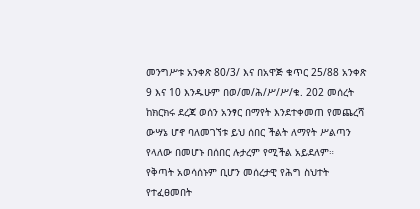መንግሥቱ አንቀጽ 80/3/ እና በአዋጅ ቁጥር 25/88 አንቀጽ 9 እና 10 እንዱሁም በወ/መ/ሕ/ሥ/ሥ/ቁ. 202 መሰረት ከክርክሩ ደረጃ ወሰን አንፃር በማየት እንደተቀመጠ የመጨረሻ ውሣኔ ሆኖ ባለመገኘቱ ይህ ሰበር ችልት ለማየት ሥልጣን የላለው በመሆኑ በሰበር ሉታረም የሚችል አይደለም።
የቅጣት አወሳሰኑም ቢሆን መሰረታዊ የሕግ ስህተት የተፈፀመበት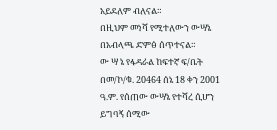አይደለም ብለናል።
በዚህም መነሻ የሚተለውን ውሣኔ በአብላጫ ድምፅ ሰጥተናል።
ው ሣ ኔ የፋዳራል ከፍተኛ ፍ/ቤት በመ/ኮ/ቁ. 20464 ሰኔ 18 ቀን 2001 ዓ.ም. የሰጠው ውሣኔ የተሻረ ሲሆን ይግባኝ ሰሚው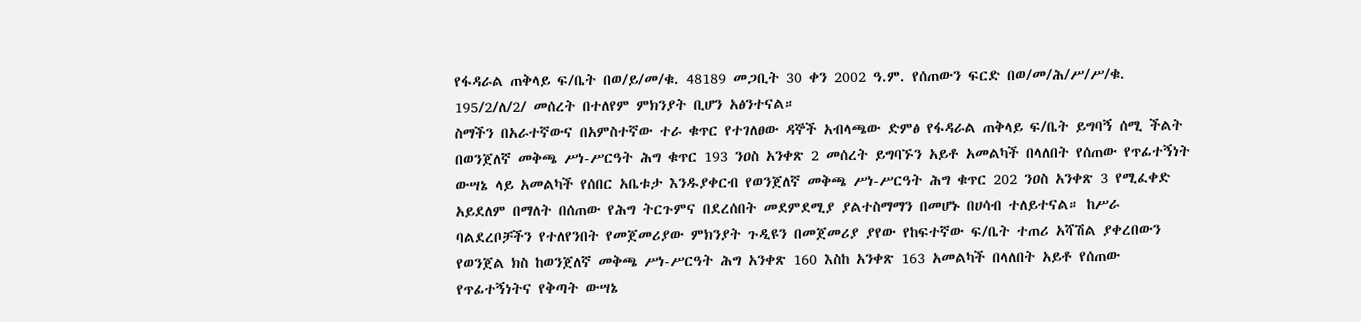የፋዳራል ጠቅላይ ፍ/ቤት በወ/ይ/መ/ቁ. 48189 መጋቢት 30 ቀን 2002 ዓ.ም. የሰጠውን ፍርድ በወ/መ/ሕ/ሥ/ሥ/ቁ. 195/2/ለ/2/ መሰረት በተለየም ምክንያት ቢሆን አፅንተናል።
ስማችን በአራተኛውና በአምስተኛው ተራ ቁጥር የተገለፀው ዳኞች አብላጫው ድምፅ የፋዳራል ጠቅላይ ፍ/ቤት ይግባኝ ሰሚ ችልት በወንጀለኛ መቅጫ ሥነ-ሥርዓት ሕግ ቁጥር 193 ንዐስ አንቀጽ 2 መሰረት ይግባኙን አይቶ አመልካች በላለበት የሰጠው የጥፊተኝነት ውሣኔ ላይ አመልካች የሰበር አቤቱታ እንዱያቀርብ የወንጀለኛ መቅጫ ሥነ-ሥርዓት ሕግ ቁጥር 202 ንዐስ አንቀጽ 3 የሚፈቀድ አይደለም በማለት በሰጠው የሕግ ትርጉምና በደረሰበት መደምደሚያ ያልተስማማን በመሆኑ በሀሳብ ተለይተናል። ከሥራ ባልደረቦቻችን የተለየንበት የመጀመሪያው ምክንያት ጉዲዩን በመጀመሪያ ያየው የከፍተኛው ፍ/ቤት ተጠሪ አሻሽል ያቀረበውን የወንጀል ክስ ከወንጀለኛ መቅጫ ሥነ-ሥርዓት ሕግ አንቀጽ 160 እስከ አንቀጽ 163 አመልካች በላለበት አይቶ የሰጠው የጥፊተኝነትና የቅጣት ውሣኔ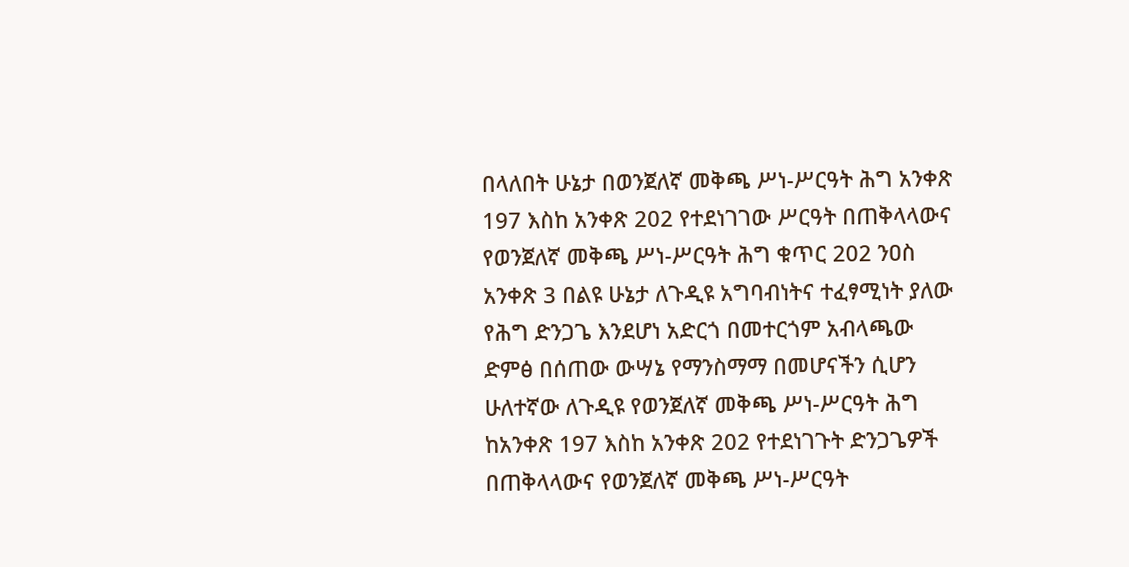በላለበት ሁኔታ በወንጀለኛ መቅጫ ሥነ-ሥርዓት ሕግ አንቀጽ 197 እስከ አንቀጽ 202 የተደነገገው ሥርዓት በጠቅላላውና የወንጀለኛ መቅጫ ሥነ-ሥርዓት ሕግ ቁጥር 202 ንዐስ አንቀጽ 3 በልዩ ሁኔታ ለጉዲዩ አግባብነትና ተፈፃሚነት ያለው የሕግ ድንጋጌ እንደሆነ አድርጎ በመተርጎም አብላጫው ድምፅ በሰጠው ውሣኔ የማንስማማ በመሆናችን ሲሆን ሁለተኛው ለጉዲዩ የወንጀለኛ መቅጫ ሥነ-ሥርዓት ሕግ ከአንቀጽ 197 እስከ አንቀጽ 202 የተደነገጉት ድንጋጌዎች በጠቅላላውና የወንጀለኛ መቅጫ ሥነ-ሥርዓት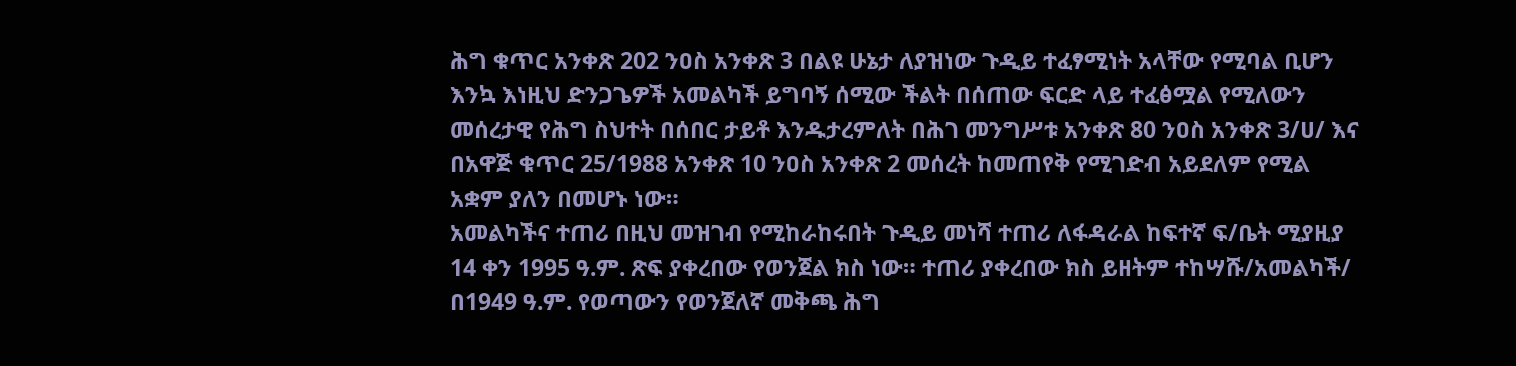ሕግ ቁጥር አንቀጽ 202 ንዐስ አንቀጽ 3 በልዩ ሁኔታ ለያዝነው ጉዲይ ተፈፃሚነት አላቸው የሚባል ቢሆን እንኳ እነዚህ ድንጋጌዎች አመልካች ይግባኝ ሰሚው ችልት በሰጠው ፍርድ ላይ ተፈፅሟል የሚለውን መሰረታዊ የሕግ ስህተት በሰበር ታይቶ እንዱታረምለት በሕገ መንግሥቱ አንቀጽ 80 ንዐስ አንቀጽ 3/ሀ/ እና በአዋጅ ቁጥር 25/1988 አንቀጽ 10 ንዐስ አንቀጽ 2 መሰረት ከመጠየቅ የሚገድብ አይደለም የሚል አቋም ያለን በመሆኑ ነው።
አመልካችና ተጠሪ በዚህ መዝገብ የሚከራከሩበት ጉዲይ መነሻ ተጠሪ ለፋዳራል ከፍተኛ ፍ/ቤት ሚያዚያ 14 ቀን 1995 ዓ.ም. ጽፍ ያቀረበው የወንጀል ክስ ነው። ተጠሪ ያቀረበው ክስ ይዘትም ተከሣሹ/አመልካች/ በ1949 ዓ.ም. የወጣውን የወንጀለኛ መቅጫ ሕግ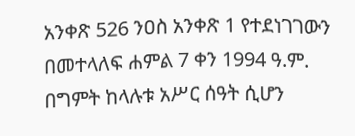አንቀጽ 526 ንዐስ አንቀጽ 1 የተደነገገውን በመተላለፍ ሐምል 7 ቀን 1994 ዓ.ም. በግምት ከላሉቱ አሥር ሰዓት ሲሆን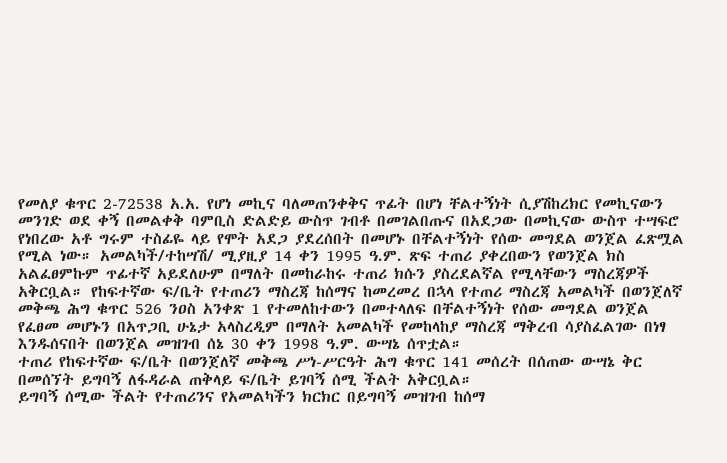የመለያ ቁጥር 2-72538 አ.አ. የሆነ መኪና ባለመጠንቀቅና ጥፊት በሆነ ቸልተኝነት ሲያሽከረክር የመኪናውን መንገድ ወደ ቀኝ በመልቀቅ ባምቢስ ድልድይ ውስጥ ገብቶ በመገልበጡና በአደጋው በመኪናው ውስጥ ተሣፍሮ የነበረው አቶ ግሩም ተስፊዬ ላይ የሞት አደጋ ያደረሰበት በመሆኑ በቸልተኝነት የሰው መግደል ወንጀል ፈጽሟል የሚል ነው። አመልካች/ተከሣሽ/ ሚያዚያ 14 ቀን 1995 ዓ.ም. ጽፍ ተጠሪ ያቀረበውን የወንጀል ክስ አልፈፀምኩም ጥፊተኛ አይደለሁም በማለት በመከራከሩ ተጠሪ ክሱን ያስረደልኛል የሚላቸውን ማስረጃዎች አቅርቧል። የከፍተኛው ፍ/ቤት የተጠሪን ማስረጃ ከሰማና ከመረመረ በኋላ የተጠሪ ማስረጃ አመልካች በወንጀለኛ መቅጫ ሕግ ቁጥር 526 ንዐስ አንቀጽ 1 የተመለከተውን በመተላለፍ በቸልተኝነት የሰው መግደል ወንጀል የፈፀመ መሆኑን በአጥጋቢ ሁኔታ አላስረዲም በማለት አመልካች የመከላከያ ማስረጃ ማቅረብ ሳያስፈልገው በነፃ እንዱሰናበት በወንጀል መዝገብ ሰኔ 30 ቀን 1998 ዓ.ም. ውሣኔ ሰጥቷል።
ተጠሪ የከፍተኛው ፍ/ቤት በወንጀለኛ መቅጫ ሥነ-ሥርዓት ሕግ ቁጥር 141 መሰረት በሰጠው ውሣኔ ቅር በመሰኘት ይግባኝ ለፋዳራል ጠቅላይ ፍ/ቤት ይገባኝ ሰሚ ችልት አቅርቧል።
ይግባኝ ሰሚው ችልት የተጠሪንና የአመልካችን ክርክር በይግባኝ መዝገብ ከሰማ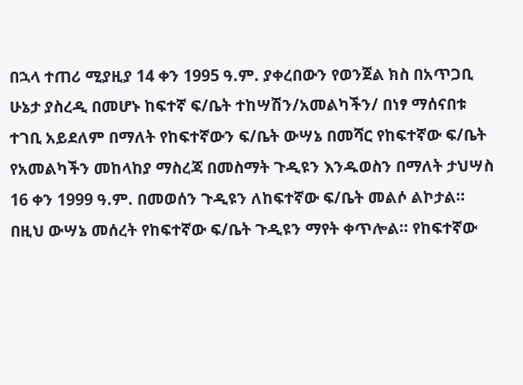በኋላ ተጠሪ ሚያዚያ 14 ቀን 1995 ዓ.ም. ያቀረበውን የወንጀል ክስ በአጥጋቢ ሁኔታ ያስረዲ በመሆኑ ከፍተኛ ፍ/ቤት ተከሣሽን/አመልካችን/ በነፃ ማሰናበቱ ተገቢ አይደለም በማለት የከፍተኛውን ፍ/ቤት ውሣኔ በመሻር የከፍተኛው ፍ/ቤት የአመልካችን መከላከያ ማስረጃ በመስማት ጉዲዩን እንዱወስን በማለት ታህሣስ 16 ቀን 1999 ዓ.ም. በመወሰን ጉዲዩን ለከፍተኛው ፍ/ቤት መልሶ ልኮታል።
በዚህ ውሣኔ መሰረት የከፍተኛው ፍ/ቤት ጉዲዩን ማየት ቀጥሎል። የከፍተኛው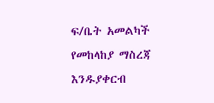ፍ/ቤት አመልካች የመከላከያ ማስረጃ እንዱያቀርብ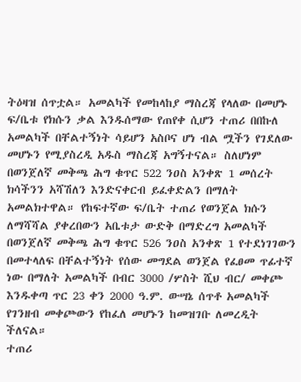ትዕዛዝ ሰጥቷል። አመልካች የመከላከያ ማስረጃ የላለው በመሆኑ ፍ/ቤቱ የክሱን ቃል እንዱሰማው የጠየቀ ሲሆን ተጠሪ በበኩለ አመልካች በቸልተኝነት ሳይሆን አስቦና ሆነ ብል ሟችን የገደለው መሆኑን የሚያስረዲ አዱስ ማስረጃ አግኝተናል። ስለሆነም በወንጀለኛ መቅጫ ሕግ ቁጥር 522 ንዐስ አንቀጽ 1 መሰረት ክሳችንን አሻሽለን እንድናቀርብ ይፈቀድልን በማለት አመልክተዋል። የከፍተኛው ፍ/ቤት ተጠሪ የወንጀል ክሱን ለማሻሻል ያቀረበውን አቤቱታ ውድቅ በማድረግ አመልካች በወንጀለኛ መቅጫ ሕግ ቁጥር 526 ንዐስ አንቀጽ 1 የተደነገገውን በመተላለፍ በቸልተኝነት የሰው መግደል ወንጀል የፈፀመ ጥፊተኛ ነው በማለት አመልካች በብር 3000 /ሦስት ሺህ ብር/ መቀጮ እንዱቀጣ ጥር 23 ቀን 2000 ዓ.ም. ውሣኔ ሰጥቶ አመልካች የገንዘብ መቀጮውን የከፈለ መሆኑን ከመዝገቡ ለመረዲት ችለናል።
ተጠሪ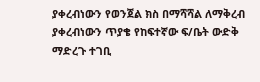ያቀረብነውን የወንጀል ክስ በማሻሻል ለማቅረብ ያቀረብነውን ጥያቄ የከፍተኛው ፍ/ቤት ውድቅ ማድረጉ ተገቢ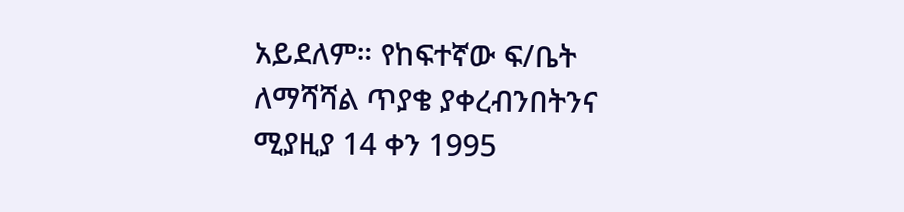አይደለም። የከፍተኛው ፍ/ቤት ለማሻሻል ጥያቄ ያቀረብንበትንና ሚያዚያ 14 ቀን 1995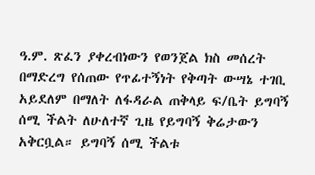ዓ.ም. ጽፈን ያቀረብነውን የወንጀል ክስ መሰረት በማድረግ የሰጠው የጥፊተኝነት የቅጣት ውሣኔ ተገቢ አይደለም በማለት ለፋዳራል ጠቅላይ ፍ/ቤት ይግባኝ ሰሚ ችልት ለሁለተኛ ጊዜ የይግባኝ ቅሬታውን አቅርቧል። ይግባኝ ሰሚ ችልቱ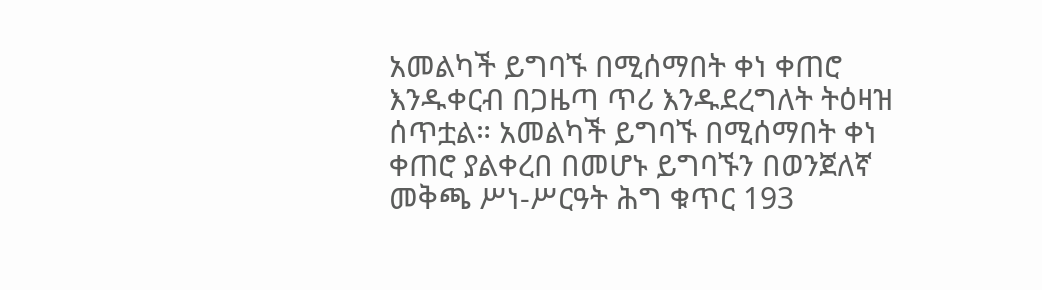አመልካች ይግባኙ በሚሰማበት ቀነ ቀጠሮ እንዱቀርብ በጋዜጣ ጥሪ እንዱደረግለት ትዕዛዝ ሰጥቷል። አመልካች ይግባኙ በሚሰማበት ቀነ ቀጠሮ ያልቀረበ በመሆኑ ይግባኙን በወንጀለኛ መቅጫ ሥነ-ሥርዓት ሕግ ቁጥር 193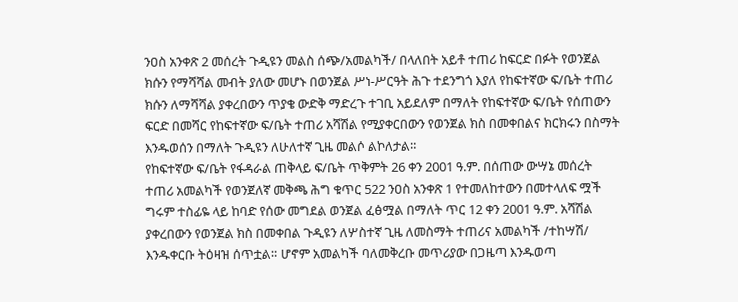ንዐስ አንቀጽ 2 መሰረት ጉዲዩን መልስ ሰጭ/አመልካች/ በላለበት አይቶ ተጠሪ ከፍርድ በፉት የወንጀል ክሱን የማሻሻል መብት ያለው መሆኑ በወንጀል ሥነ-ሥርዓት ሕጉ ተደንግጎ እያለ የከፍተኛው ፍ/ቤት ተጠሪ ክሱን ለማሻሻል ያቀረበውን ጥያቄ ውድቅ ማድረጉ ተገቢ አይደለም በማለት የከፍተኛው ፍ/ቤት የሰጠውን ፍርድ በመሻር የከፍተኛው ፍ/ቤት ተጠሪ አሻሽል የሚያቀርበውን የወንጀል ክስ በመቀበልና ክርክሩን በስማት እንዱወሰን በማለት ጉዲዩን ለሁለተኛ ጊዜ መልሶ ልኮለታል።
የከፍተኛው ፍ/ቤት የፋዳራል ጠቅላይ ፍ/ቤት ጥቅምት 26 ቀን 2001 ዓ.ም. በሰጠው ውሣኔ መሰረት ተጠሪ አመልካች የወንጀለኛ መቅጫ ሕግ ቁጥር 522 ንዐስ አንቀጽ 1 የተመለከተውን በመተላለፍ ሟች ግሩም ተስፊዬ ላይ ከባድ የሰው መግደል ወንጀል ፈፅሟል በማለት ጥር 12 ቀን 2001 ዓ.ም. አሻሽል ያቀረበውን የወንጀል ክስ በመቀበል ጉዲዩን ለሦስተኛ ጊዜ ለመስማት ተጠሪና አመልካች /ተከሣሽ/ እንዱቀርቡ ትዕዛዝ ሰጥቷል። ሆኖም አመልካች ባለመቅረቡ መጥሪያው በጋዜጣ እንዱወጣ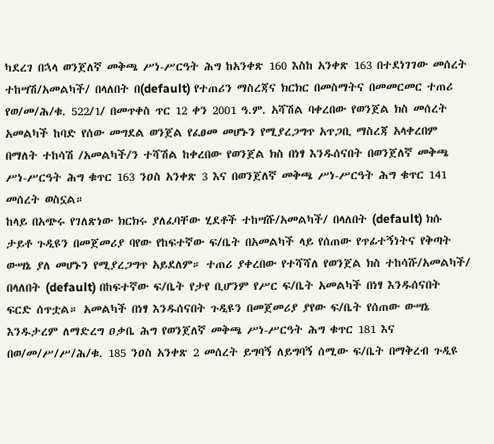ካደረገ በኋላ ወንጀለኛ መቅጫ ሥነ-ሥርዓት ሕግ ከአንቀጽ 160 እስከ አንቀጽ 163 በተደነገገው መሰረት ተከሣሽ/አመልካች/ በላለበት በ(default) የተጠሪን ማስረጃና ክርክር በመስማትና በመመርመር ተጠሪ የወ/መ/ሕ/ቁ. 522/1/ በመጥቀስ ጥር 12 ቀን 2001 ዓ.ም. አሻሽል ባቀረበው የወንጀል ክስ መሰረት አመልካች ከባድ የሰው መግደል ወንጀል የፈፀመ መሆኑን የሚያረጋግጥ አጥጋቢ ማስረጃ አላቀረበም በማለት ተከሳሽ /አመልካች/ን ተሻሽል ከቀረበው የወንጀል ክስ በነፃ እንዱሰናበት በወንጀለኛ መቅጫ ሥነ-ሥርዓት ሕግ ቁጥር 163 ንዐስ አንቀጽ 3 እና በወንጀለኛ መቅጫ ሥነ-ሥርዓት ሕግ ቁጥር 141 መሰረት ወስኗል።
ከላይ በአጭሩ የገለጽነው ክርክሩ ያለፈባቸው ሂደቶች ተከሣሹ/አመልካች/ በላለበት (default) ክሱ ታይቶ ጉዲዩን በመጀመሪያ ባየው የከፍተኛው ፍ/ቤት በአመልካች ላይ የሰጠው የጥፊተኝነትና የቅጣት ውሣኔ ያለ መሆኑን የሚያረጋግጥ አይደለም። ተጠሪ ያቀረበው የተሻሻለ የወንጀል ክስ ተከሳሹ/አመልካች/ በላለበት (default) በከፍተኛው ፍ/ቤት የታየ ቢሆንም የሥር ፍ/ቤት አመልካች በነፃ እንዱሰናበት ፍርድ ሰጥቷል። አመልካች በነፃ እንዱሰናበት ጉዲዩን በመጀመሪያ ያየው ፍ/ቤት የሰጠው ውሣኔ እንዱታረም ለማድረግ ዐቃቤ ሕግ የወንጀለኛ መቅጫ ሥነ-ሥርዓት ሕግ ቁጥር 181 እና በወ/መ/ሥ/ሥ/ሕ/ቁ. 185 ንዐስ አንቀጽ 2 መሰረት ይግባኝ ለይግባኝ ሰሚው ፍ/ቤት በማቅረብ ጉዲዩ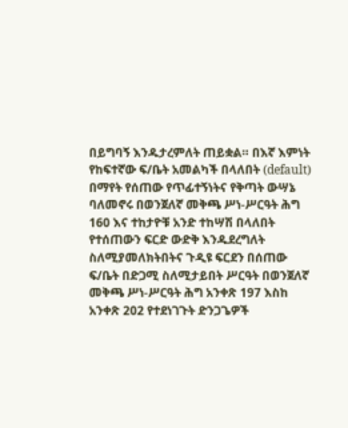በይግባኝ እንዱታረምለት ጠይቋል። በእኛ እምነት የከፍተኛው ፍ/ቤት አመልካች በላለበት (default) በማየት የሰጠው የጥፊተኝነትና የቅጣት ውሣኔ ባለመኖሩ በወንጀለኛ መቅጫ ሥነ-ሥርዓት ሕግ 160 እና ተከታዮቹ አንድ ተከሣሽ በላለበት የተሰጠውን ፍርድ ውድቅ እንዱደረግለት ስለሚያመለክትበትና ጉዲዩ ፍርደን በሰጠው ፍ/ቤት በድጋሚ ስለሚታይበት ሥርዓት በወንጀለኛ መቅጫ ሥነ-ሥርዓት ሕግ አንቀጽ 197 እስከ አንቀጽ 202 የተደነገጉት ድንጋጌዎች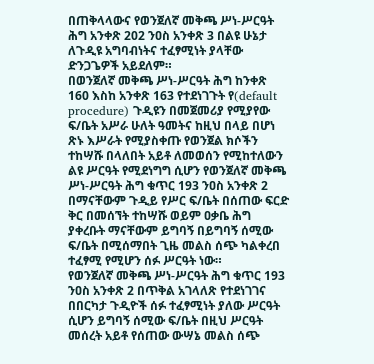በጠቅላላውና የወንጀለኛ መቅጫ ሥነ-ሥርዓት ሕግ አንቀጽ 202 ንዐስ አንቀጽ 3 በልዩ ሁኔታ ለጉዲዩ አግባብነትና ተፈፃሚነት ያላቸው ድንጋጌዎች አይደለም።
በወንጀለኛ መቅጫ ሥነ-ሥርዓት ሕግ ከንቀጽ 160 እስከ አንቀጽ 163 የተደነገጉት የ(default procedure) ጉዲዩን በመጀመሪያ የሚያየው ፍ/ቤት አሥራ ሁለት ዓመትና ከዚህ በላይ በሆነ ጽኑ እሥራት የሚያስቀጡ የወንጀል ክሶችን ተከሣሹ በላለበት አይቶ ለመወሰን የሚከተለውን ልዩ ሥርዓት የሚደነግግ ሲሆን የወንጀለኛ መቅጫ ሥነ-ሥርዓት ሕግ ቁጥር 193 ንዐስ አንቀጽ 2 በማናቸውም ጉዲይ የሥር ፍ/ቤት በሰጠው ፍርድ ቅር በመሰኘት ተከሣሹ ወይም ዐቃቤ ሕግ ያቀረቡት ማናቸውም ይግባኝ በይግባኝ ሰሚው ፍ/ቤት በሚሰማበት ጊዜ መልስ ሰጭ ካልቀረበ ተፈፃሚ የሚሆን ሰፉ ሥርዓት ነው።
የወንጀለኛ መቅጫ ሥነ-ሥርዓት ሕግ ቁጥር 193 ንዐስ አንቀጽ 2 በጥቅል አገላለጽ የተደነገገና በበርካታ ጉዲዮች ሰፉ ተፈፃሚነት ያለው ሥርዓት ሲሆን ይግባኝ ሰሚው ፍ/ቤት በዚህ ሥርዓት መሰረት አይቶ የሰጠው ውሣኔ መልስ ሰጭ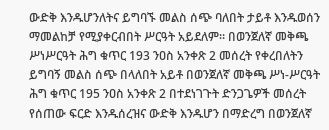ውድቅ እንዱሆንለትና ይግባኙ መልስ ሰጭ ባለበት ታይቶ እንዱወሰን ማመልከቻ የሚያቀርብበት ሥርዓት አይደለም። በወንጀለኛ መቅጫ ሥነሥርዓት ሕግ ቁጥር 193 ንዐስ አንቀጽ 2 መሰረት የቀረበለትን ይግባኝ መልስ ሰጭ በላለበት አይቶ በወንጀለኛ መቅጫ ሥነ-ሥርዓት ሕግ ቁጥር 195 ንዐስ አንቀጽ 2 በተደነገጉት ድንጋጌዎች መሰረት የሰጠው ፍርድ እንዱሰረዝና ውድቅ እንዱሆን በማድረግ በወንጀለኛ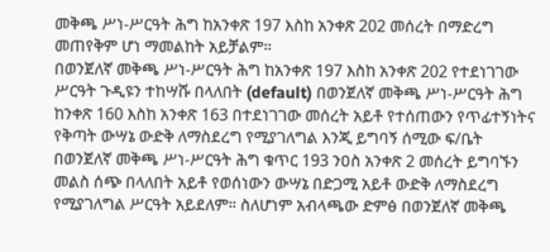መቅጫ ሥነ-ሥርዓት ሕግ ከአንቀጽ 197 እስከ አንቀጽ 202 መሰረት በማድረግ መጠየቅም ሆነ ማመልከት አይቻልም።
በወንጀለኛ መቅጫ ሥነ-ሥርዓት ሕግ ከአንቀጽ 197 እስከ አንቀጽ 202 የተደነገገው ሥርዓት ጉዲዩን ተከሣሹ በላለበት (default) በወንጀለኛ መቅጫ ሥነ-ሥርዓት ሕግ ከንቀጽ 160 እስከ አንቀጽ 163 በተደነገገው መሰረት አይቶ የተሰጠውን የጥፊተኝነትና የቅጣት ውሣኔ ውድቅ ለማስደረግ የሚያገለግል እንጂ ይግባኝ ሰሚው ፍ/ቤት በወንጀለኛ መቅጫ ሥነ-ሥርዓት ሕግ ቁጥር 193 ንዐስ አንቀጽ 2 መሰረት ይግባኙን መልስ ሰጭ በላለበት አይቶ የወሰነውን ውሣኔ በድጋሚ አይቶ ውድቅ ለማስደረግ የሚያገለግል ሥርዓት አይደለም። ስለሆነም አብላጫው ድምፅ በወንጀለኛ መቅጫ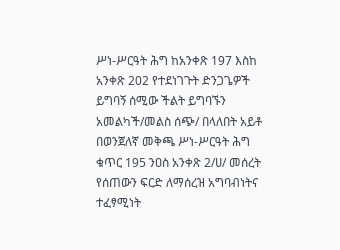ሥነ-ሥርዓት ሕግ ከአንቀጽ 197 እስከ አንቀጽ 202 የተደነገጉት ድንጋጌዎች ይግባኝ ሰሚው ችልት ይግባኙን አመልካች/መልስ ሰጭ/ በላለበት አይቶ በወንጀለኛ መቅጫ ሥነ-ሥርዓት ሕግ ቁጥር 195 ንዐስ አንቀጽ 2/ሀ/ መሰረት የሰጠውን ፍርድ ለማሰረዝ አግባብነትና ተፈፃሚነት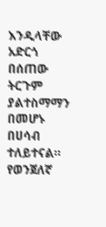እንዲላቸው አድርጎ በሰጠው ትርጉም ያልተስማማን በመሆኑ በሀሳብ ተለይተናል።
የወንጀለኛ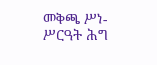መቅጫ ሥነ-ሥርዓት ሕግ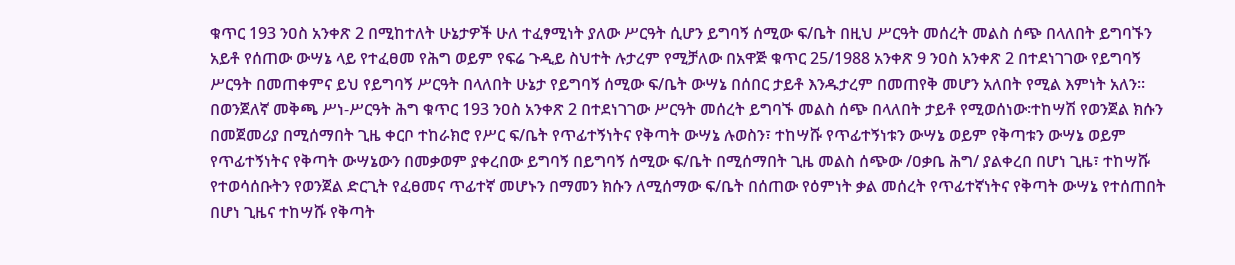ቁጥር 193 ንዐስ አንቀጽ 2 በሚከተለት ሁኔታዎች ሁለ ተፈፃሚነት ያለው ሥርዓት ሲሆን ይግባኝ ሰሚው ፍ/ቤት በዚህ ሥርዓት መሰረት መልስ ሰጭ በላለበት ይግባኙን አይቶ የሰጠው ውሣኔ ላይ የተፈፀመ የሕግ ወይም የፍሬ ጉዲይ ስህተት ሉታረም የሚቻለው በአዋጅ ቁጥር 25/1988 አንቀጽ 9 ንዐስ አንቀጽ 2 በተደነገገው የይግባኝ ሥርዓት በመጠቀምና ይህ የይግባኝ ሥርዓት በላለበት ሁኔታ የይግባኝ ሰሚው ፍ/ቤት ውሣኔ በሰበር ታይቶ እንዱታረም በመጠየቅ መሆን አለበት የሚል እምነት አለን። በወንጀለኛ መቅጫ ሥነ-ሥርዓት ሕግ ቁጥር 193 ንዐስ አንቀጽ 2 በተደነገገው ሥርዓት መሰረት ይግባኙ መልስ ሰጭ በላለበት ታይቶ የሚወሰነው፡ተከሣሽ የወንጀል ክሱን በመጀመሪያ በሚሰማበት ጊዜ ቀርቦ ተከራክሮ የሥር ፍ/ቤት የጥፊተኝነትና የቅጣት ውሣኔ ሉወስን፣ ተከሣሹ የጥፊተኝነቱን ውሣኔ ወይም የቅጣቱን ውሣኔ ወይም የጥፊተኝነትና የቅጣት ውሣኔውን በመቃወም ያቀረበው ይግባኝ በይግባኝ ሰሚው ፍ/ቤት በሚሰማበት ጊዜ መልስ ሰጭው /ዐቃቤ ሕግ/ ያልቀረበ በሆነ ጊዜ፣ ተከሣሹ የተወሳሰቡትን የወንጀል ድርጊት የፈፀመና ጥፊተኛ መሆኑን በማመን ክሱን ለሚሰማው ፍ/ቤት በሰጠው የዕምነት ቃል መሰረት የጥፊተኛነትና የቅጣት ውሣኔ የተሰጠበት በሆነ ጊዜና ተከሣሹ የቅጣት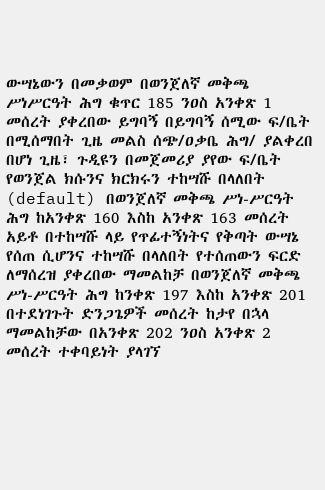ውሣኔውን በመቃወም በወንጀለኛ መቅጫ ሥነሥርዓት ሕግ ቁጥር 185 ንዐስ አንቀጽ 1 መሰረት ያቀረበው ይግባኝ በይግባኝ ሰሚው ፍ/ቤት በሚሰማበት ጊዜ መልስ ሰጭ/ዐቃቤ ሕግ/ ያልቀረበ በሆነ ጊዜ፣ ጉዲዩን በመጀመሪያ ያየው ፍ/ቤት የወንጀል ክሱንና ክርክሩን ተከሣሹ በላለበት (default) በወንጀለኛ መቅጫ ሥነ-ሥርዓት ሕግ ከአንቀጽ 160 እስከ አንቀጽ 163 መሰረት አይቶ በተከሣሹ ላይ የጥፊተኝነትና የቅጣት ውሣኔ የሰጠ ሲሆንና ተከሣሹ በላለበት የተሰጠውን ፍርድ ለማሰረዝ ያቀረበው ማመልከቻ በወንጀለኛ መቅጫ ሥነ-ሥርዓት ሕግ ከንቀጽ 197 እስከ አንቀጽ 201 በተደነገጉት ድንጋጌዎች መሰረት ከታየ በኋላ ማመልከቻው በአንቀጽ 202 ንዐስ አንቀጽ 2 መሰረት ተቀባይነት ያላገኘ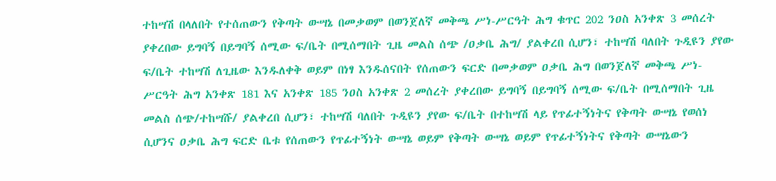ተከሣሽ በላለበት የተሰጠውን የቅጣት ውሣኔ በመቃወም በወንጀለኛ መቅጫ ሥነ-ሥርዓት ሕግ ቁጥር 202 ንዐስ አንቀጽ 3 መሰረት ያቀረበው ይግባኝ በይግባኝ ሰሚው ፍ/ቤት በሚሰማበት ጊዜ መልስ ሰጭ /ዐቃቤ ሕግ/ ያልቀረበ ሲሆን፣ ተከሣሽ ባለበት ጉዲዩን ያየው ፍ/ቤት ተከሣሽ ለጊዜው እንዱለቀቅ ወይም በነፃ እንዱሰናበት የሰጠውን ፍርድ በመቃወም ዐቃቤ ሕግ በወንጀለኛ መቅጫ ሥነ-ሥርዓት ሕግ አንቀጽ 181 እና አንቀጽ 185 ንዐስ አንቀጽ 2 መሰረት ያቀረበው ይግባኝ በይግባኝ ሰሚው ፍ/ቤት በሚሰማበት ጊዜ መልስ ሰጭ/ተከሣሹ/ ያልቀረበ ሲሆን፣ ተከሣሽ ባለበት ጉዲዩን ያየው ፍ/ቤት በተከሣሽ ላይ የጥፊተኝነትና የቅጣት ውሣኔ የወሰነ ሲሆንና ዐቃቤ ሕግ ፍርድ ቤቱ የሰጠውን የጥፊተኝነት ውሣኔ ወይም የቅጣት ውሣኔ ወይም የጥፊተኝነትና የቅጣት ውሣኔውን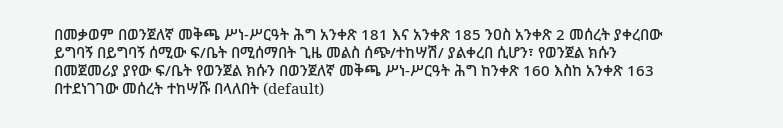በመቃወም በወንጀለኛ መቅጫ ሥነ-ሥርዓት ሕግ አንቀጽ 181 እና አንቀጽ 185 ንዐስ አንቀጽ 2 መሰረት ያቀረበው ይግባኝ በይግባኝ ሰሚው ፍ/ቤት በሚሰማበት ጊዜ መልስ ሰጭ/ተከሣሽ/ ያልቀረበ ሲሆን፣ የወንጀል ክሱን በመጀመሪያ ያየው ፍ/ቤት የወንጀል ክሱን በወንጀለኛ መቅጫ ሥነ-ሥርዓት ሕግ ከንቀጽ 160 እስከ አንቀጽ 163 በተደነገገው መሰረት ተከሣሹ በላለበት (default)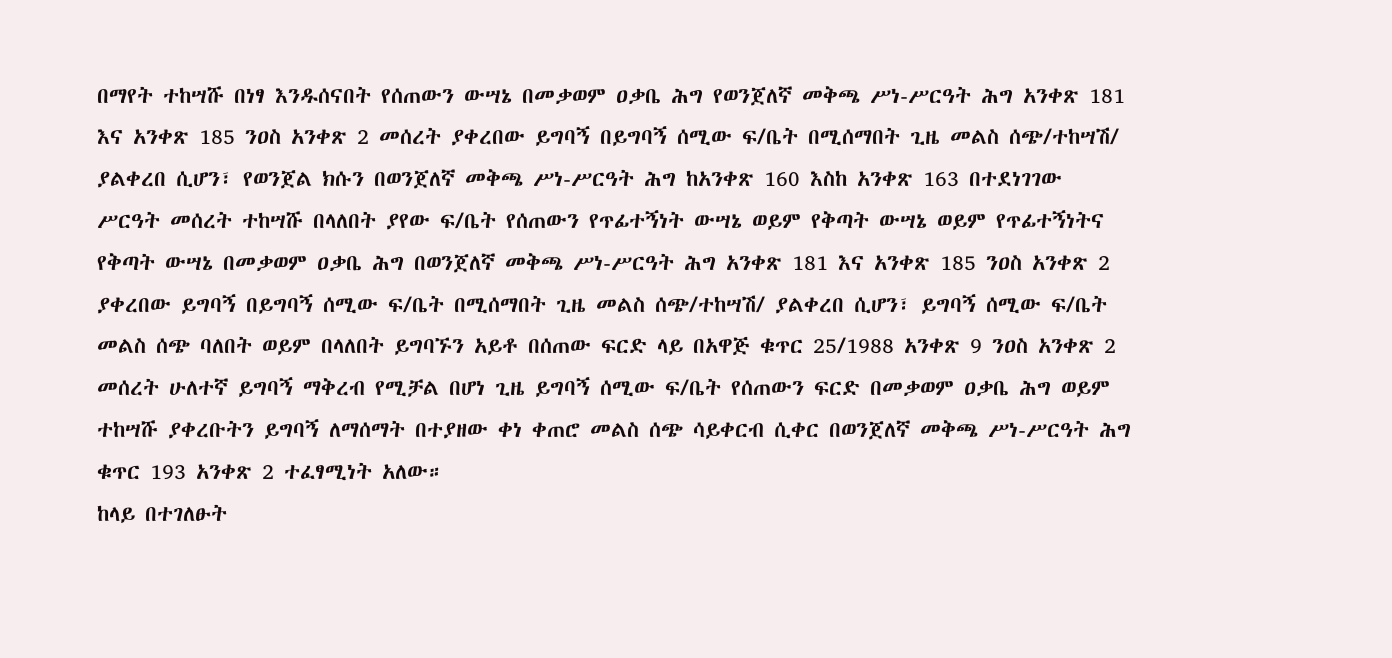በማየት ተከሣሹ በነፃ እንዱሰናበት የሰጠውን ውሣኔ በመቃወም ዐቃቤ ሕግ የወንጀለኛ መቅጫ ሥነ-ሥርዓት ሕግ አንቀጽ 181 እና አንቀጽ 185 ንዐስ አንቀጽ 2 መሰረት ያቀረበው ይግባኝ በይግባኝ ሰሚው ፍ/ቤት በሚሰማበት ጊዜ መልስ ሰጭ/ተከሣሽ/ ያልቀረበ ሲሆን፣ የወንጀል ክሱን በወንጀለኛ መቅጫ ሥነ-ሥርዓት ሕግ ከአንቀጽ 160 እስከ አንቀጽ 163 በተደነገገው ሥርዓት መሰረት ተከሣሹ በላለበት ያየው ፍ/ቤት የሰጠውን የጥፊተኝነት ውሣኔ ወይም የቅጣት ውሣኔ ወይም የጥፊተኝነትና የቅጣት ውሣኔ በመቃወም ዐቃቤ ሕግ በወንጀለኛ መቅጫ ሥነ-ሥርዓት ሕግ አንቀጽ 181 እና አንቀጽ 185 ንዐስ አንቀጽ 2 ያቀረበው ይግባኝ በይግባኝ ሰሚው ፍ/ቤት በሚሰማበት ጊዜ መልስ ሰጭ/ተከሣሽ/ ያልቀረበ ሲሆን፣ ይግባኝ ሰሚው ፍ/ቤት መልስ ሰጭ ባለበት ወይም በላለበት ይግባኙን አይቶ በሰጠው ፍርድ ላይ በአዋጅ ቁጥር 25/1988 አንቀጽ 9 ንዐስ አንቀጽ 2 መሰረት ሁለተኛ ይግባኝ ማቅረብ የሚቻል በሆነ ጊዜ ይግባኝ ሰሚው ፍ/ቤት የሰጠውን ፍርድ በመቃወም ዐቃቤ ሕግ ወይም ተከሣሹ ያቀረቡትን ይግባኝ ለማሰማት በተያዘው ቀነ ቀጠሮ መልስ ሰጭ ሳይቀርብ ሲቀር በወንጀለኛ መቅጫ ሥነ-ሥርዓት ሕግ ቁጥር 193 አንቀጽ 2 ተፈፃሚነት አለው።
ከላይ በተገለፁት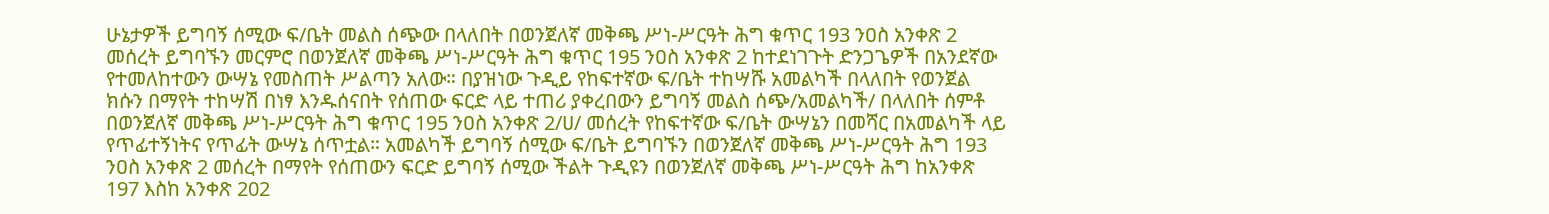ሁኔታዎች ይግባኝ ሰሚው ፍ/ቤት መልስ ሰጭው በላለበት በወንጀለኛ መቅጫ ሥነ-ሥርዓት ሕግ ቁጥር 193 ንዐስ አንቀጽ 2 መሰረት ይግባኙን መርምሮ በወንጀለኛ መቅጫ ሥነ-ሥርዓት ሕግ ቁጥር 195 ንዐስ አንቀጽ 2 ከተደነገጉት ድንጋጌዎች በአንደኛው የተመለከተውን ውሣኔ የመስጠት ሥልጣን አለው። በያዝነው ጉዲይ የከፍተኛው ፍ/ቤት ተከሣሹ አመልካች በላለበት የወንጀል ክሱን በማየት ተከሣሽ በነፃ እንዱሰናበት የሰጠው ፍርድ ላይ ተጠሪ ያቀረበውን ይግባኝ መልስ ሰጭ/አመልካች/ በላለበት ሰምቶ በወንጀለኛ መቅጫ ሥነ-ሥርዓት ሕግ ቁጥር 195 ንዐስ አንቀጽ 2/ሀ/ መሰረት የከፍተኛው ፍ/ቤት ውሣኔን በመሻር በአመልካች ላይ የጥፊተኝነትና የጥፊት ውሣኔ ሰጥቷል። አመልካች ይግባኝ ሰሚው ፍ/ቤት ይግባኙን በወንጀለኛ መቅጫ ሥነ-ሥርዓት ሕግ 193 ንዐስ አንቀጽ 2 መሰረት በማየት የሰጠውን ፍርድ ይግባኝ ሰሚው ችልት ጉዲዩን በወንጀለኛ መቅጫ ሥነ-ሥርዓት ሕግ ከአንቀጽ 197 እስከ አንቀጽ 202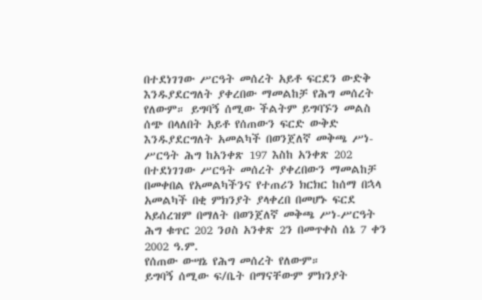በተደነገገው ሥርዓት መሰረት አይቶ ፍርደን ውድቅ እንዱያደርግለት ያቀረበው ማመልከቻ የሕግ መሰረት የለውም። ይግባኝ ሰሚው ችልትም ይግባኙን መልስ ሰጭ በላለበት አይቶ የሰጠውን ፍርድ ውቅድ እንዱያደርግለት አመልካች በወንጀለኛ መቅጫ ሥነ-ሥርዓት ሕግ ከአንቀጽ 197 እስከ አንቀጽ 202 በተደነገገው ሥርዓት መሰረት ያቀረበውን ማመልከቻ በመቀበል የአመልካችንና የተጠሪን ክርክር ከሰማ በኋላ አመልካች በቂ ምክንያት ያላቀረበ በመሆኑ ፍርደ አይሰረዝም በማለት በወንጀለኛ መቅጫ ሥነ-ሥርዓት ሕግ ቁጥር 202 ንዐስ አንቀጽ 2ን በመጥቀስ ሰኔ 7 ቀን 2002 ዓ.ም.
የሰጠው ውሣኔ የሕግ መሰረት የለውም።
ይግባኝ ሰሚው ፍ/ቤት በማናቸውም ምክንያት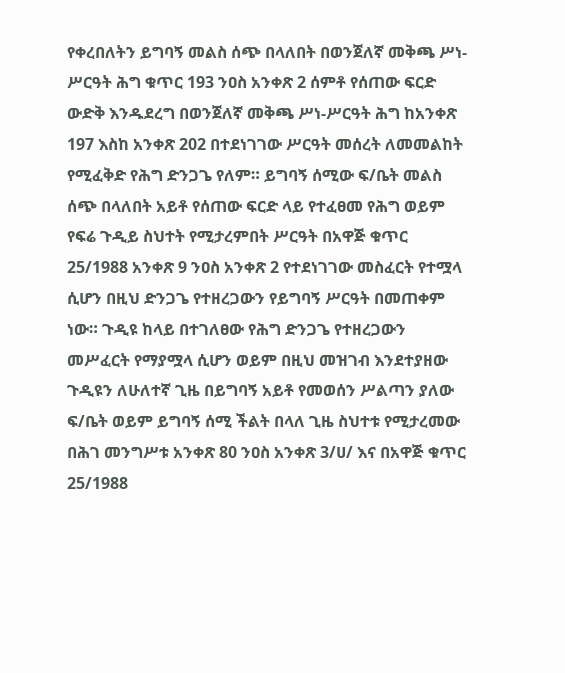የቀረበለትን ይግባኝ መልስ ሰጭ በላለበት በወንጀለኛ መቅጫ ሥነ-ሥርዓት ሕግ ቁጥር 193 ንዐስ አንቀጽ 2 ሰምቶ የሰጠው ፍርድ ውድቅ እንዱደረግ በወንጀለኛ መቅጫ ሥነ-ሥርዓት ሕግ ከአንቀጽ 197 እስከ አንቀጽ 202 በተደነገገው ሥርዓት መሰረት ለመመልከት የሚፈቅድ የሕግ ድንጋጌ የለም። ይግባኝ ሰሚው ፍ/ቤት መልስ ሰጭ በላለበት አይቶ የሰጠው ፍርድ ላይ የተፈፀመ የሕግ ወይም የፍሬ ጉዲይ ስህተት የሚታረምበት ሥርዓት በአዋጅ ቁጥር 25/1988 አንቀጽ 9 ንዐስ አንቀጽ 2 የተደነገገው መስፈርት የተሟላ ሲሆን በዚህ ድንጋጌ የተዘረጋውን የይግባኝ ሥርዓት በመጠቀም ነው። ጉዲዩ ከላይ በተገለፀው የሕግ ድንጋጌ የተዘረጋውን መሥፈርት የማያሟላ ሲሆን ወይም በዚህ መዝገብ እንደተያዘው ጉዲዩን ለሁለተኛ ጊዜ በይግባኝ አይቶ የመወሰን ሥልጣን ያለው ፍ/ቤት ወይም ይግባኝ ሰሚ ችልት በላለ ጊዜ ስህተቱ የሚታረመው በሕገ መንግሥቱ አንቀጽ 80 ንዐስ አንቀጽ 3/ሀ/ እና በአዋጅ ቁጥር 25/1988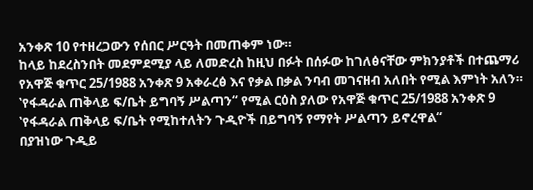አንቀጽ 10 የተዘረጋውን የሰበር ሥርዓት በመጠቀም ነው።
ከላይ ከደረስንበት መደምደሚያ ላይ ለመድረስ ከዚህ በፉት በሰፉው ከገለፅናቸው ምክንያቶች በተጨማሪ የአዋጅ ቁጥር 25/1988 አንቀጽ 9 አቀራረፅ እና የቃል በቃል ንባብ መገናዘብ አለበት የሚል እምነት አለን። ‛የፋዳራል ጠቅላይ ፍ/ቤት ይግባኝ ሥልጣን“ የሚል ርዕስ ያለው የአዋጅ ቁጥር 25/1988 አንቀጽ 9 ‛የፋዳራል ጠቅላይ ፍ/ቤት የሚከተለትን ጉዲዮች በይግባኝ የማየት ሥልጣን ይኖረዋል“
በያዝነው ጉዲይ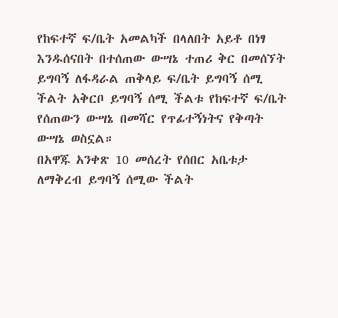የከፍተኛ ፍ/ቤት አመልካች በላለበት አይቶ በነፃ እንዱሰናበት በተሰጠው ውሣኔ ተጠሪ ቅር በመሰኘት ይግባኝ ለፋዳራል ጠቅላይ ፍ/ቤት ይግባኝ ሰሚ ችልት አቅርቦ ይግባኝ ሰሚ ችልቱ የከፍተኛ ፍ/ቤት የሰጠውን ውሣኔ በመሻር የጥፊተኝነትና የቅጣት ውሣኔ ወስኗል።
በአዋጁ አንቀጽ 10 መሰረት የሰበር አቤቱታ ለማቅረብ ይግባኝ ሰሚው ችልት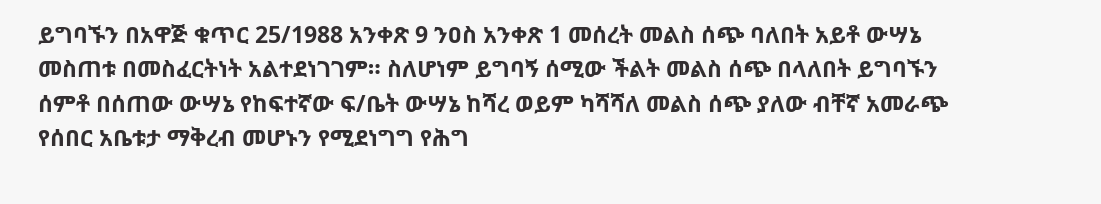ይግባኙን በአዋጅ ቁጥር 25/1988 አንቀጽ 9 ንዐስ አንቀጽ 1 መሰረት መልስ ሰጭ ባለበት አይቶ ውሣኔ መስጠቱ በመስፈርትነት አልተደነገገም። ስለሆነም ይግባኝ ሰሚው ችልት መልስ ሰጭ በላለበት ይግባኙን ሰምቶ በሰጠው ውሣኔ የከፍተኛው ፍ/ቤት ውሣኔ ከሻረ ወይም ካሻሻለ መልስ ሰጭ ያለው ብቸኛ አመራጭ የሰበር አቤቱታ ማቅረብ መሆኑን የሚደነግግ የሕግ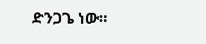ድንጋጌ ነው።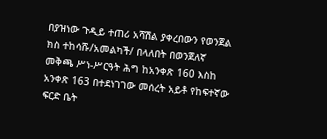በያዝነው ጉዲይ ተጠሪ አሻሽል ያቀረበውን የወንጀል ክስ ተከሳሹ/አመልካች/ በላለበት በወንጀለኛ መቅጫ ሥነ-ሥርዓት ሕግ ከአንቀጽ 160 እስከ አንቀጽ 163 በተደነገገው መሰረት አይቶ የከፍተኛው ፍርድ ቤት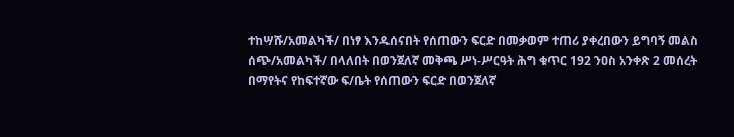ተከሣሹ/አመልካች/ በነፃ እንዱሰናበት የሰጠውን ፍርድ በመቃወም ተጠሪ ያቀረበውን ይግባኝ መልስ ሰጭ/አመልካች/ በላለበት በወንጀለኛ መቅጫ ሥነ-ሥርዓት ሕግ ቁጥር 192 ንዐስ አንቀጽ 2 መሰረት በማየትና የከፍተኛው ፍ/ቤት የሰጠውን ፍርድ በወንጀለኛ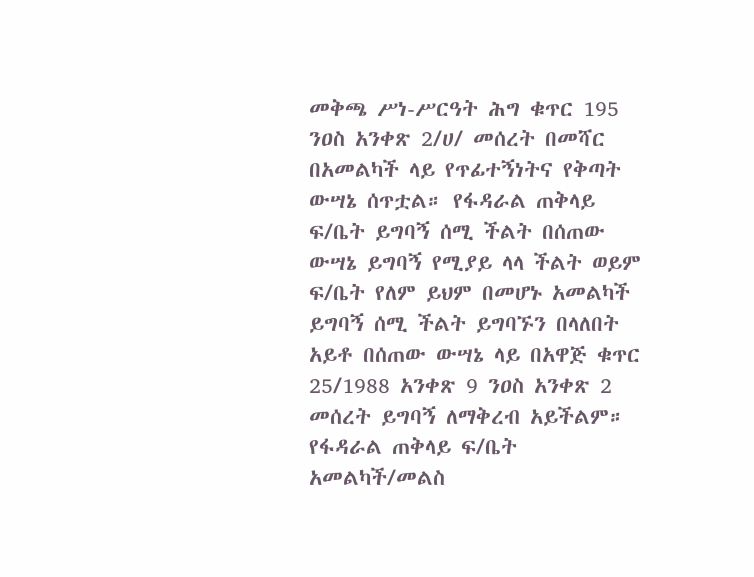መቅጫ ሥነ-ሥርዓት ሕግ ቁጥር 195 ንዐስ አንቀጽ 2/ሀ/ መሰረት በመሻር በአመልካች ላይ የጥፊተኝነትና የቅጣት ውሣኔ ሰጥቷል። የፋዳራል ጠቅላይ ፍ/ቤት ይግባኝ ሰሚ ችልት በሰጠው ውሣኔ ይግባኝ የሚያይ ላላ ችልት ወይም ፍ/ቤት የለም ይህም በመሆኑ አመልካች ይግባኝ ሰሚ ችልት ይግባኙን በላለበት አይቶ በሰጠው ውሣኔ ላይ በአዋጅ ቁጥር 25/1988 አንቀጽ 9 ንዐስ አንቀጽ 2 መሰረት ይግባኝ ለማቅረብ አይችልም። የፋዳራል ጠቅላይ ፍ/ቤት አመልካች/መልስ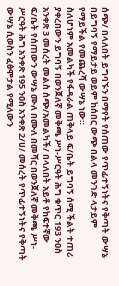ሰጭ/ በላለበት ይግባኙን በማየት የሰጠው የጥፊተኝነትና የቅጣት ውሣኔ በይግባኝ የማይታይ ወይም ከሰበር ውጭ በልላ መንገድ ላታይም የማይችል የመጨረሻ ውሣኔ ነው።
ስለሆነም አመልካች የፋዳራል ጠቅላይ ፍ/ቤት ይግባኝ ሰሚ ችልት ተጠሪ ያቀረበውን ይግባኝ በወንጀለኛ መቅጫ ሥነ-ሥርዓት ሕግ ቁጥር 193 ንዐስ አንቀጽ 3 መሰረት መልስ ሰጭ/አመልካች/ በላለበት አይቶ የከፍተኛው ፍ/ቤት የሰጠውን ውሣኔ ሙለ በሙለ በመሻር በወንጀለኛ መቅጫ ሥነ-ሥርዓት ሕግ አንቀጽ 195 ንዐስ አንቀጽ 2/ሀ/ መሰረት የጥፊተኝነትና የቅጣት ውሣኔ ሲወስን ፈፅሞታል የሚለውን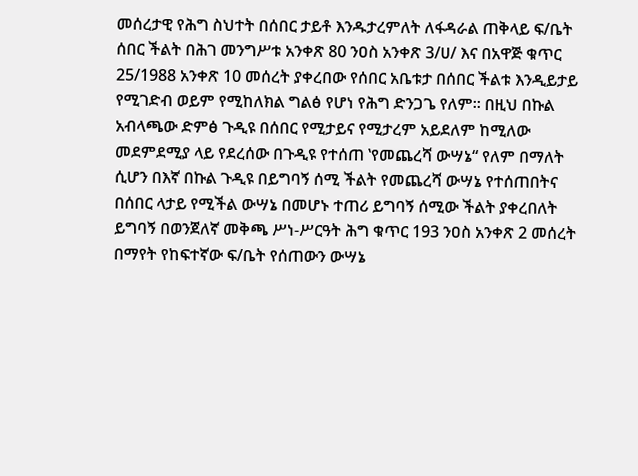መሰረታዊ የሕግ ስህተት በሰበር ታይቶ እንዱታረምለት ለፋዳራል ጠቅላይ ፍ/ቤት ሰበር ችልት በሕገ መንግሥቱ አንቀጽ 80 ንዐስ አንቀጽ 3/ሀ/ እና በአዋጅ ቁጥር 25/1988 አንቀጽ 10 መሰረት ያቀረበው የሰበር አቤቱታ በሰበር ችልቱ እንዲይታይ የሚገድብ ወይም የሚከለክል ግልፅ የሆነ የሕግ ድንጋጌ የለም። በዚህ በኩል አብላጫው ድምፅ ጉዲዩ በሰበር የሚታይና የሚታረም አይደለም ከሚለው መደምደሚያ ላይ የደረሰው በጉዲዩ የተሰጠ ‛የመጨረሻ ውሣኔ“ የለም በማለት ሲሆን በእኛ በኩል ጉዲዩ በይግባኝ ሰሚ ችልት የመጨረሻ ውሣኔ የተሰጠበትና በሰበር ላታይ የሚችል ውሣኔ በመሆኑ ተጠሪ ይግባኝ ሰሚው ችልት ያቀረበለት ይግባኝ በወንጀለኛ መቅጫ ሥነ-ሥርዓት ሕግ ቁጥር 193 ንዐስ አንቀጽ 2 መሰረት በማየት የከፍተኛው ፍ/ቤት የሰጠውን ውሣኔ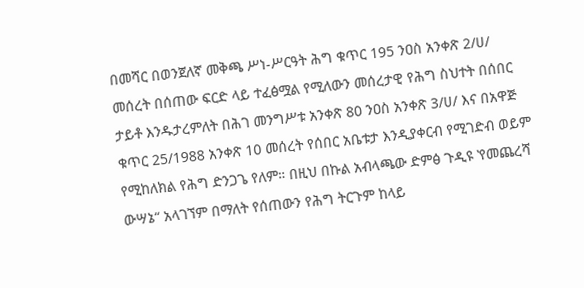በመሻር በወንጀለኛ መቅጫ ሥነ-ሥርዓት ሕግ ቁጥር 195 ንዐስ አንቀጽ 2/ሀ/ መሰረት በሰጠው ፍርድ ላይ ተፈፅሟል የሚለውን መሰረታዊ የሕግ ስህተት በሰበር ታይቶ እንዱታረምለት በሕገ መንግሥቱ አንቀጽ 80 ንዐስ አንቀጽ 3/ሀ/ እና በአዋጅ ቁጥር 25/1988 አንቀጽ 10 መሰረት የሰበር አቤቱታ እንዲያቀርብ የሚገድብ ወይም የሚከለክል የሕግ ድንጋጌ የለም። በዚህ በኩል አብላጫው ድምፅ ጉዲዩ ‛የመጨረሻ ውሣኔ“ አላገኘም በማለት የሰጠውን የሕግ ትርጉም ከላይ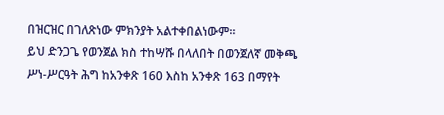በዝርዝር በገለጽነው ምክንያት አልተቀበልነውም።
ይህ ድንጋጌ የወንጀል ክስ ተከሣሹ በላለበት በወንጀለኛ መቅጫ ሥነ-ሥርዓት ሕግ ከአንቀጽ 160 እስከ አንቀጽ 163 በማየት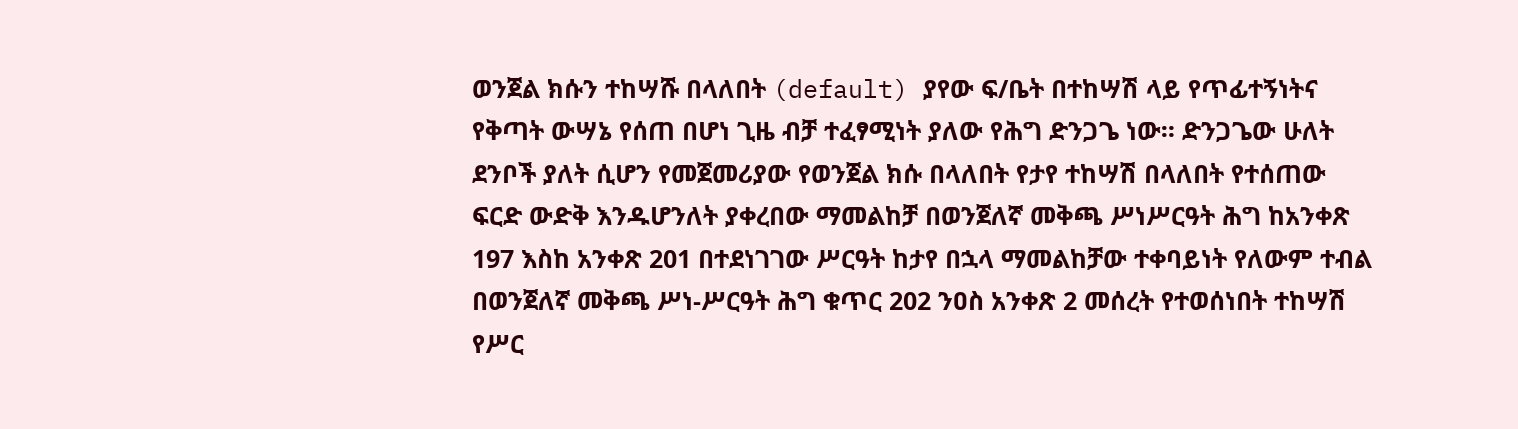ወንጀል ክሱን ተከሣሹ በላለበት (default) ያየው ፍ/ቤት በተከሣሽ ላይ የጥፊተኝነትና የቅጣት ውሣኔ የሰጠ በሆነ ጊዜ ብቻ ተፈፃሚነት ያለው የሕግ ድንጋጌ ነው። ድንጋጌው ሁለት ደንቦች ያለት ሲሆን የመጀመሪያው የወንጀል ክሱ በላለበት የታየ ተከሣሽ በላለበት የተሰጠው ፍርድ ውድቅ እንዱሆንለት ያቀረበው ማመልከቻ በወንጀለኛ መቅጫ ሥነሥርዓት ሕግ ከአንቀጽ 197 እስከ አንቀጽ 201 በተደነገገው ሥርዓት ከታየ በኋላ ማመልከቻው ተቀባይነት የለውም ተብል በወንጀለኛ መቅጫ ሥነ-ሥርዓት ሕግ ቁጥር 202 ንዐስ አንቀጽ 2 መሰረት የተወሰነበት ተከሣሽ የሥር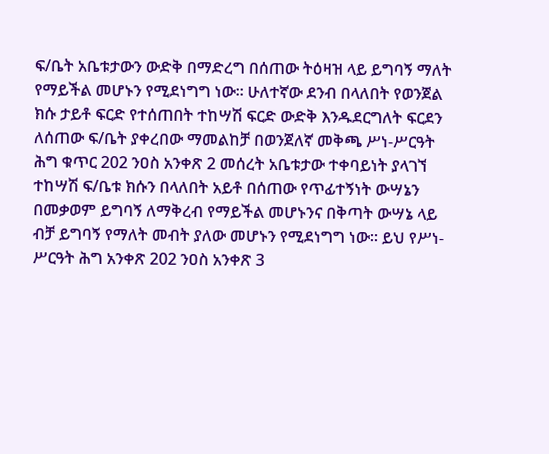ፍ/ቤት አቤቱታውን ውድቅ በማድረግ በሰጠው ትዕዛዝ ላይ ይግባኝ ማለት የማይችል መሆኑን የሚደነግግ ነው። ሁለተኛው ደንብ በላለበት የወንጀል ክሱ ታይቶ ፍርድ የተሰጠበት ተከሣሽ ፍርድ ውድቅ እንዱደርግለት ፍርደን ለሰጠው ፍ/ቤት ያቀረበው ማመልከቻ በወንጀለኛ መቅጫ ሥነ-ሥርዓት ሕግ ቁጥር 202 ንዐስ አንቀጽ 2 መሰረት አቤቱታው ተቀባይነት ያላገኘ ተከሣሽ ፍ/ቤቱ ክሱን በላለበት አይቶ በሰጠው የጥፊተኝነት ውሣኔን በመቃወም ይግባኝ ለማቅረብ የማይችል መሆኑንና በቅጣት ውሣኔ ላይ ብቻ ይግባኝ የማለት መብት ያለው መሆኑን የሚደነግግ ነው። ይህ የሥነ-ሥርዓት ሕግ አንቀጽ 202 ንዐስ አንቀጽ 3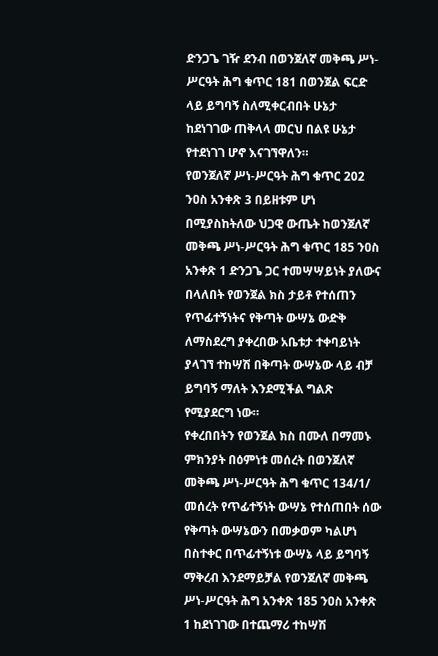ድንጋጌ ገዥ ደንብ በወንጀለኛ መቅጫ ሥነ-ሥርዓት ሕግ ቁጥር 181 በወንጀል ፍርድ ላይ ይግባኝ ስለሚቀርብበት ሁኔታ ከደነገገው ጠቅላላ መርህ በልዩ ሁኔታ የተደነገገ ሆኖ እናገኘዋለን።
የወንጀለኛ ሥነ-ሥርዓት ሕግ ቁጥር 202 ንዐስ አንቀጽ 3 በይዘቱም ሆነ በሚያስከትለው ህጋዊ ውጤት ከወንጀለኛ መቅጫ ሥነ-ሥርዓት ሕግ ቁጥር 185 ንዐስ አንቀጽ 1 ድንጋጌ ጋር ተመሣሣይነት ያለውና በላለበት የወንጀል ክስ ታይቶ የተሰጠን የጥፊተኝነትና የቅጣት ውሣኔ ውድቅ ለማስደረግ ያቀረበው አቤቱታ ተቀባይነት ያላገኘ ተከሣሽ በቅጣት ውሣኔው ላይ ብቻ ይግባኝ ማለት እንደሚችል ግልጽ የሚያደርግ ነው።
የቀረበበትን የወንጀል ክስ በሙለ በማመኑ ምክንያት በዕምነቱ መሰረት በወንጀለኛ መቅጫ ሥነ-ሥርዓት ሕግ ቁጥር 134/1/ መሰረት የጥፊተኝነት ውሣኔ የተሰጠበት ሰው የቅጣት ውሣኔውን በመቃወም ካልሆነ በስተቀር በጥፊተኝነቱ ውሣኔ ላይ ይግባኝ ማቅረብ እንደማይቻል የወንጀለኛ መቅጫ ሥነ-ሥርዓት ሕግ አንቀጽ 185 ንዐስ አንቀጽ 1 ከደነገገው በተጨማሪ ተከሣሽ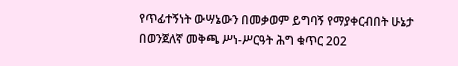የጥፊተኝነት ውሣኔውን በመቃወም ይግባኝ የማያቀርብበት ሁኔታ በወንጀለኛ መቅጫ ሥነ-ሥርዓት ሕግ ቁጥር 202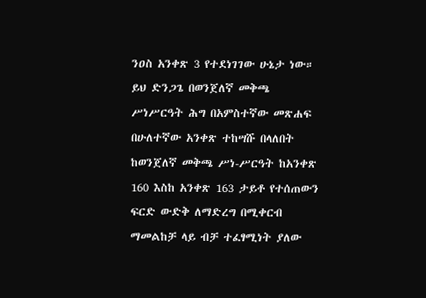ንዐስ አንቀጽ 3 የተደነገገው ሁኔታ ነው። ይህ ድንጋጌ በወንጀለኛ መቅጫ ሥነሥርዓት ሕግ በአምስተኛው መጽሐፍ በሁለተኛው አንቀጽ ተከሣሹ በላለበት ከወንጀለኛ መቅጫ ሥነ-ሥርዓት ከአንቀጽ 160 እስከ አንቀጽ 163 ታይቶ የተሰጠውን ፍርድ ውድቅ ለማድረግ በሚቀርብ ማመልከቻ ላይ ብቻ ተፈፃሚነት ያለው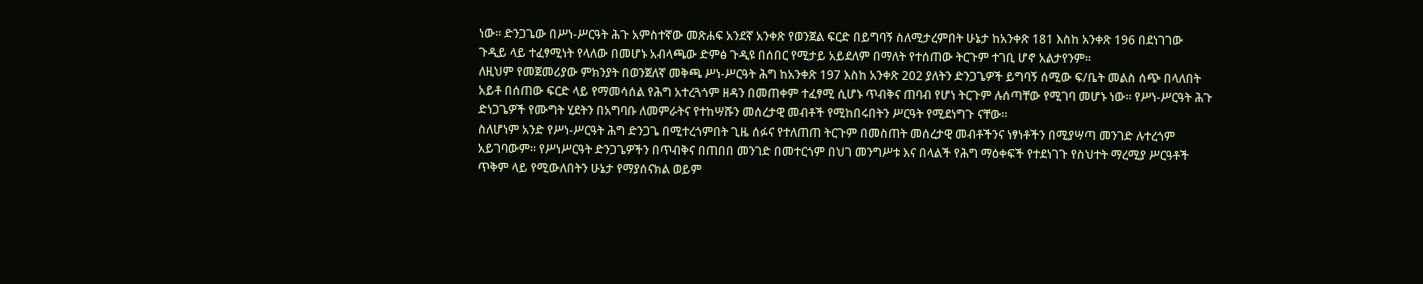ነው። ድንጋጌው በሥነ-ሥርዓት ሕጉ አምስተኛው መጽሐፍ አንደኛ አንቀጽ የወንጀል ፍርድ በይግባኝ ስለሚታረምበት ሁኔታ ከአንቀጽ 181 እስከ አንቀጽ 196 በደነገገው ጉዲይ ላይ ተፈፃሚነት የላለው በመሆኑ አብላጫው ድምፅ ጉዲዩ በሰበር የሚታይ አይደለም በማለት የተሰጠው ትርጉም ተገቢ ሆኖ አልታየንም።
ለዚህም የመጀመሪያው ምክንያት በወንጀለኛ መቅጫ ሥነ-ሥርዓት ሕግ ከአንቀጽ 197 እስከ አንቀጽ 202 ያለትን ድንጋጌዎች ይግባኝ ሰሚው ፍ/ቤት መልስ ሰጭ በላለበት አይቶ በሰጠው ፍርድ ላይ የማመሳሰል የሕግ አተረጓጎም ዘዳን በመጠቀም ተፈፃሚ ሲሆኑ ጥብቅና ጠባብ የሆነ ትርጉም ሉሰጣቸው የሚገባ መሆኑ ነው። የሥነ-ሥርዓት ሕጉ ድነጋጌዎች የሙግት ሂደትን በአግባቡ ለመምራትና የተከሣሹን መሰረታዊ መብቶች የሚከበሩበትን ሥርዓት የሚደነግጉ ናቸው።
ስለሆነም አንድ የሥነ-ሥርዓት ሕግ ድንጋጌ በሚተረጎምበት ጊዜ ሰፉና የተለጠጠ ትርጉም በመስጠት መሰረታዊ መብቶችንና ነፃነቶችን በሚያሣጣ መንገድ ሉተረጎም አይገባውም። የሥነሥርዓት ድንጋጌዎችን በጥብቅና በጠበበ መንገድ በመተርጎም በህገ መንግሥቱ እና በላልች የሕግ ማዕቀፍች የተደነገጉ የስህተት ማረሚያ ሥርዓቶች ጥቅም ላይ የሚውለበትን ሁኔታ የማያሰናክል ወይም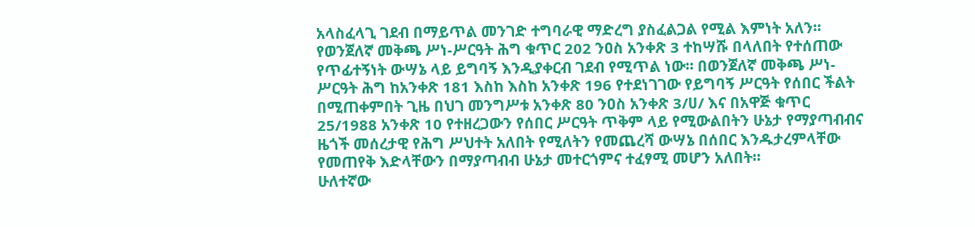አላስፈላጊ ገደብ በማይጥል መንገድ ተግባራዊ ማድረግ ያስፈልጋል የሚል እምነት አለን።
የወንጀለኛ መቅጫ ሥነ-ሥርዓት ሕግ ቁጥር 202 ንዐስ አንቀጽ 3 ተከሣሹ በላለበት የተሰጠው የጥፊተኝነት ውሣኔ ላይ ይግባኝ እንዲያቀርብ ገደብ የሚጥል ነው። በወንጀለኛ መቅጫ ሥነ-ሥርዓት ሕግ ከአንቀጽ 181 እስከ እስከ አንቀጽ 196 የተደነገገው የይግባኝ ሥርዓት የሰበር ችልት በሚጠቀምበት ጊዜ በህገ መንግሥቱ አንቀጽ 80 ንዐስ አንቀጽ 3/ሀ/ እና በአዋጅ ቁጥር 25/1988 አንቀጽ 10 የተዘረጋውን የሰበር ሥርዓት ጥቅም ላይ የሚውልበትን ሁኔታ የማያጣብብና ዜጎች መሰረታዊ የሕግ ሥህተት አለበት የሚለትን የመጨረሻ ውሣኔ በሰበር እንዱታረምላቸው የመጠየቅ እድላቸውን በማያጣብብ ሁኔታ መተርጎምና ተፈፃሚ መሆን አለበት።
ሁለተኛው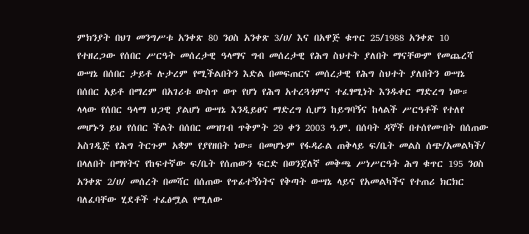ምክንያት በህገ መንግሥቱ አንቀጽ 80 ንዐስ አንቀጽ 3/ሀ/ እና በአዋጅ ቁጥር 25/1988 አንቀጽ 10 የተዘረጋው የሰበር ሥርዓት መሰረታዊ ዓላማና ግብ መሰረታዊ የሕግ ስህተት ያለበት ማናቸውም የመጨረሻ ውሣኔ በሰበር ታይቶ ሉታረም የሚችልበትን እድል በመፍጠርና መሰረታዊ የሕግ ስህተት ያለበትን ውሣኔ በሰበር አይቶ በማረም በአገሪቱ ውስጥ ወጥ የሆነ የሕግ አተረጓጎምና ተፈፃሚነት እንዱቀር ማድረግ ነው። ላላው የሰበር ዓላማ ህጋዊ ያልሆነ ውሣኔ እንዲይፀና ማድረግ ሲሆን ከይግባኝና ከላልች ሥርዓቶች የተለየ መሆኑን ይህ የሰበር ችልት በሰበር መዝገብ ጥቅምት 29 ቀን 2003 ዓ.ም. በሰባት ዳኞች በተሰየሙበት በሰጠው አስገዲጅ የሕግ ትርጉም አቋም የያየዘበት ነው። በመሆኑም የፋዳራል ጠቅላይ ፍ/ቤት መልስ ሰጭ/አመልካች/ በላለበት በማየትና የከፍተኛው ፍ/ቤት የሰጠውን ፍርድ በወንጀለኛ መቅጫ ሥነሥርዓት ሕግ ቁጥር 195 ንዐስ አንቀጽ 2/ሀ/ መሰረት በመሻር በሰጠው የጥፊተኝነትና የቅጣት ውሣኔ ላይና የአመልካችና የተጠሪ ክርክር ባለፈባቸው ሂደቶች ተፈፅሟል የሚለው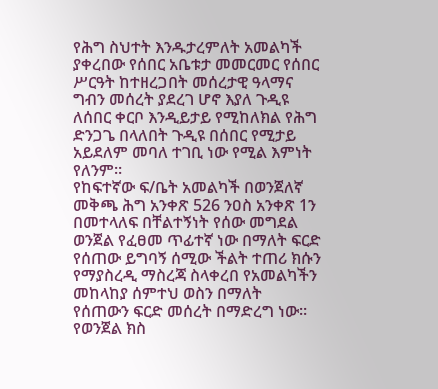የሕግ ስህተት እንዱታረምለት አመልካች ያቀረበው የሰበር አቤቱታ መመርመር የሰበር ሥርዓት ከተዘረጋበት መሰረታዊ ዓላማና ግብን መሰረት ያደረገ ሆኖ እያለ ጉዲዩ ለሰበር ቀርቦ እንዲይታይ የሚከለክል የሕግ ድንጋጌ በላለበት ጉዲዩ በሰበር የሚታይ አይደለም መባለ ተገቢ ነው የሚል እምነት የለንም።
የከፍተኛው ፍ/ቤት አመልካች በወንጀለኛ መቅጫ ሕግ አንቀጽ 526 ንዐስ አንቀጽ 1ን በመተላለፍ በቸልተኝነት የሰው መግደል ወንጀል የፈፀመ ጥፊተኛ ነው በማለት ፍርድ የሰጠው ይግባኝ ሰሚው ችልት ተጠሪ ክሱን የማያስረዲ ማስረጃ ስላቀረበ የአመልካችን መከላከያ ሰምተህ ወስን በማለት የሰጠውን ፍርድ መሰረት በማድረግ ነው። የወንጀል ክስ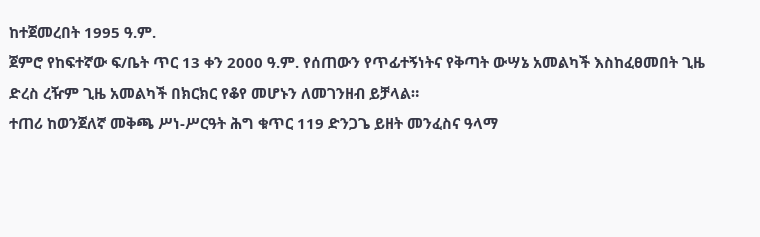ከተጀመረበት 1995 ዓ.ም.
ጀምሮ የከፍተኛው ፍ/ቤት ጥር 13 ቀን 2000 ዓ.ም. የሰጠውን የጥፊተኝነትና የቅጣት ውሣኔ አመልካች እስከፈፀመበት ጊዜ ድረስ ረዥም ጊዜ አመልካች በክርክር የቆየ መሆኑን ለመገንዘብ ይቻላል።
ተጠሪ ከወንጀለኛ መቅጫ ሥነ-ሥርዓት ሕግ ቁጥር 119 ድንጋጌ ይዘት መንፈስና ዓላማ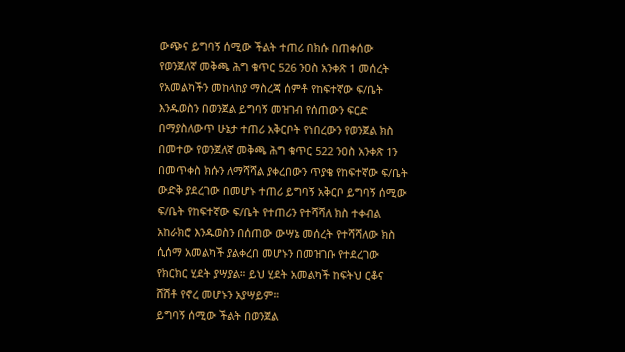ውጭና ይግባኝ ሰሚው ችልት ተጠሪ በክሱ በጠቀሰው የወንጀለኛ መቅጫ ሕግ ቁጥር 526 ንዐስ አንቀጽ 1 መሰረት የአመልካችን መከላከያ ማስረጃ ሰምቶ የከፍተኛው ፍ/ቤት እንዱወስን በወንጀል ይግባኝ መዝገብ የሰጠውን ፍርድ በማያስለውጥ ሁኔታ ተጠሪ አቅርቦት የነበረውን የወንጀል ክስ በመተው የወንጀለኛ መቅጫ ሕግ ቁጥር 522 ንዐስ አንቀጽ 1ን በመጥቀስ ክሱን ለማሻሻል ያቀረበውን ጥያቄ የከፍተኛው ፍ/ቤት ውድቅ ያደረገው በመሆኑ ተጠሪ ይግባኝ አቅርቦ ይግባኝ ሰሚው ፍ/ቤት የከፍተኛው ፍ/ቤት የተጠሪን የተሻሻለ ክስ ተቀብል አከራክሮ እንዱወስን በሰጠው ውሣኔ መሰረት የተሻሻለው ክስ ሲሰማ አመልካች ያልቀረበ መሆኑን በመዝገቡ የተደረገው የክርክር ሂደት ያሣያል። ይህ ሂደት አመልካች ከፍትህ ርቆና ሸሽቶ የኖረ መሆኑን አያሣይም።
ይግባኝ ሰሚው ችልት በወንጀል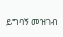ይግባኝ መዝገብ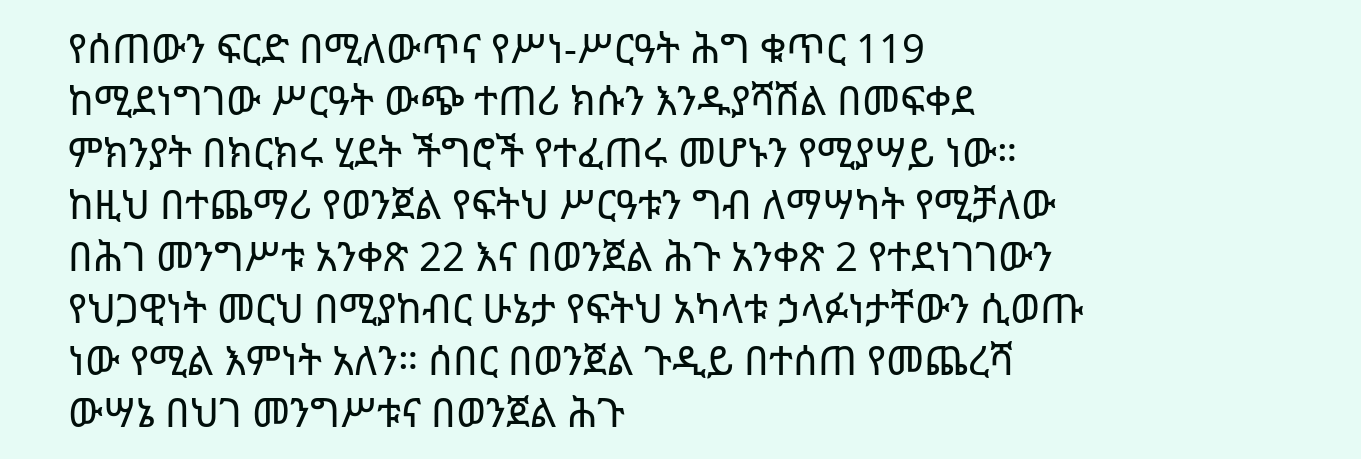የሰጠውን ፍርድ በሚለውጥና የሥነ-ሥርዓት ሕግ ቁጥር 119 ከሚደነግገው ሥርዓት ውጭ ተጠሪ ክሱን እንዱያሻሽል በመፍቀደ ምክንያት በክርክሩ ሂደት ችግሮች የተፈጠሩ መሆኑን የሚያሣይ ነው።
ከዚህ በተጨማሪ የወንጀል የፍትህ ሥርዓቱን ግብ ለማሣካት የሚቻለው በሕገ መንግሥቱ አንቀጽ 22 እና በወንጀል ሕጉ አንቀጽ 2 የተደነገገውን የህጋዊነት መርህ በሚያከብር ሁኔታ የፍትህ አካላቱ ኃላፉነታቸውን ሲወጡ ነው የሚል እምነት አለን። ሰበር በወንጀል ጉዲይ በተሰጠ የመጨረሻ ውሣኔ በህገ መንግሥቱና በወንጀል ሕጉ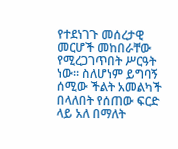የተደነገጉ መሰረታዊ መርሆች መከበራቸው የሚረጋገጥበት ሥርዓት ነው። ስለሆነም ይግባኝ ሰሚው ችልት አመልካች በላለበት የሰጠው ፍርድ ላይ አለ በማለት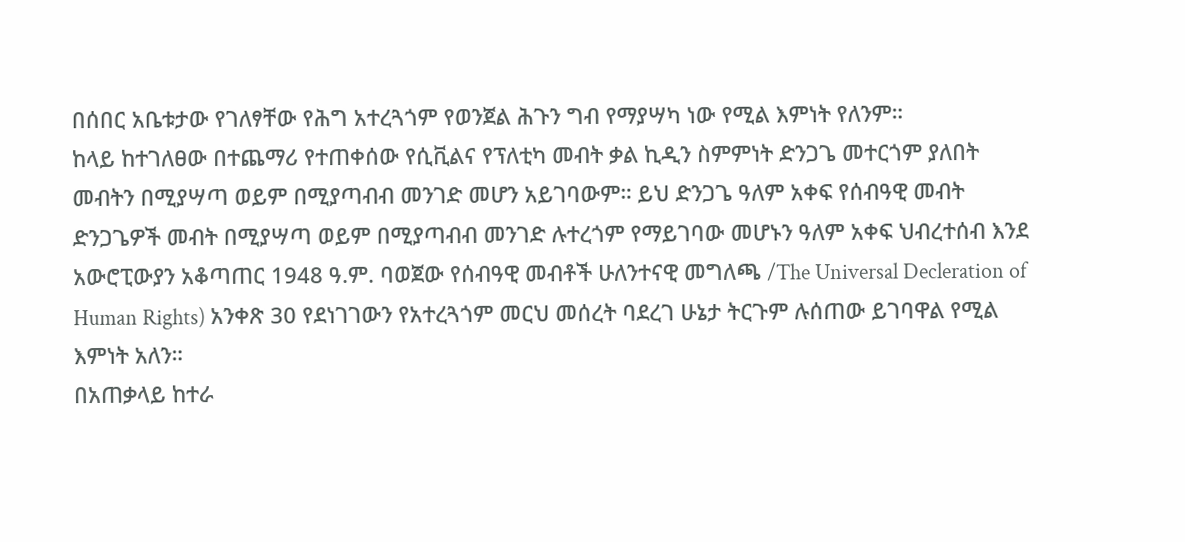በሰበር አቤቱታው የገለፃቸው የሕግ አተረጓጎም የወንጀል ሕጉን ግብ የማያሣካ ነው የሚል እምነት የለንም።
ከላይ ከተገለፀው በተጨማሪ የተጠቀሰው የሲቪልና የፕለቲካ መብት ቃል ኪዲን ስምምነት ድንጋጌ መተርጎም ያለበት መብትን በሚያሣጣ ወይም በሚያጣብብ መንገድ መሆን አይገባውም። ይህ ድንጋጌ ዓለም አቀፍ የሰብዓዊ መብት ድንጋጌዎች መብት በሚያሣጣ ወይም በሚያጣብብ መንገድ ሉተረጎም የማይገባው መሆኑን ዓለም አቀፍ ህብረተሰብ እንደ አውሮፒውያን አቆጣጠር 1948 ዓ.ም. ባወጀው የሰብዓዊ መብቶች ሁለንተናዊ መግለጫ /The Universal Decleration of Human Rights) አንቀጽ 30 የደነገገውን የአተረጓጎም መርህ መሰረት ባደረገ ሁኔታ ትርጉም ሉሰጠው ይገባዋል የሚል እምነት አለን።
በአጠቃላይ ከተራ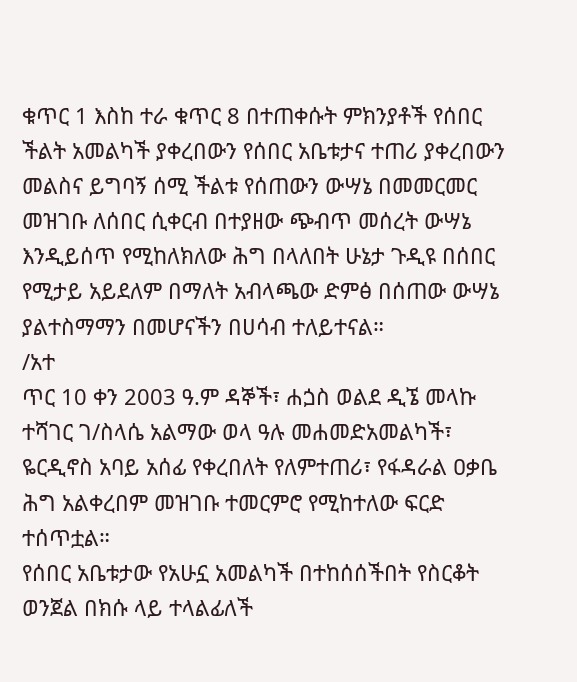ቁጥር 1 እስከ ተራ ቁጥር 8 በተጠቀሱት ምክንያቶች የሰበር ችልት አመልካች ያቀረበውን የሰበር አቤቱታና ተጠሪ ያቀረበውን መልስና ይግባኝ ሰሚ ችልቱ የሰጠውን ውሣኔ በመመርመር መዝገቡ ለሰበር ሲቀርብ በተያዘው ጭብጥ መሰረት ውሣኔ እንዲይሰጥ የሚከለክለው ሕግ በላለበት ሁኔታ ጉዲዩ በሰበር የሚታይ አይደለም በማለት አብላጫው ድምፅ በሰጠው ውሣኔ ያልተስማማን በመሆናችን በሀሳብ ተለይተናል።
/አተ
ጥር 10 ቀን 2003 ዓ.ም ዳኞች፣ ሐጏስ ወልደ ዲኜ መላኩ ተሻገር ገ/ስላሴ አልማው ወላ ዓሉ መሐመድአመልካች፣ ዬርዲኖስ አባይ አሰፊ የቀረበለት የለምተጠሪ፣ የፋዳራል ዐቃቤ ሕግ አልቀረበም መዝገቡ ተመርምሮ የሚከተለው ፍርድ ተሰጥቷል።
የሰበር አቤቱታው የአሁኗ አመልካች በተከሰሰችበት የስርቆት ወንጀል በክሱ ላይ ተላልፊለች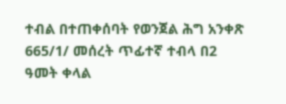ተብል በተጠቀሰባት የወንጀል ሕግ አንቀጽ 665/1/ መሰረት ጥፊተኛ ተብላ በ2 ዓመት ቀላል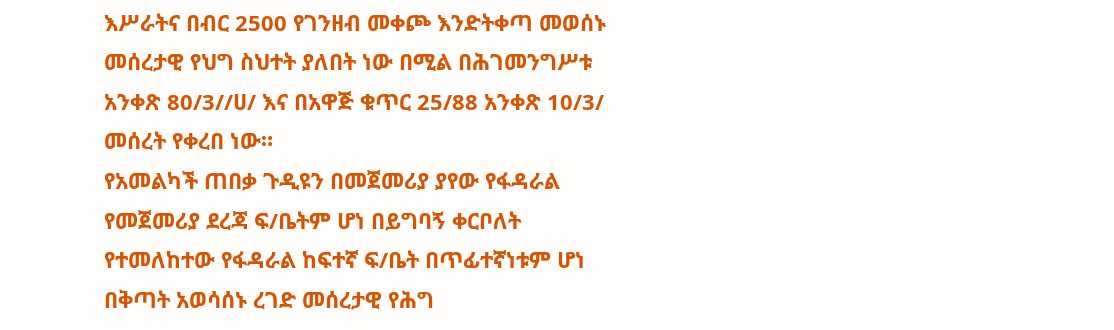እሥራትና በብር 2500 የገንዘብ መቀጮ እንድትቀጣ መወሰኑ መሰረታዊ የህግ ስህተት ያለበት ነው በሚል በሕገመንግሥቱ አንቀጽ 80/3//ሀ/ እና በአዋጅ ቁጥር 25/88 አንቀጽ 10/3/ መሰረት የቀረበ ነው።
የአመልካች ጠበቃ ጉዲዩን በመጀመሪያ ያየው የፋዳራል የመጀመሪያ ደረጃ ፍ/ቤትም ሆነ በይግባኝ ቀርቦለት የተመለከተው የፋዳራል ከፍተኛ ፍ/ቤት በጥፊተኛነቱም ሆነ በቅጣት አወሳሰኑ ረገድ መሰረታዊ የሕግ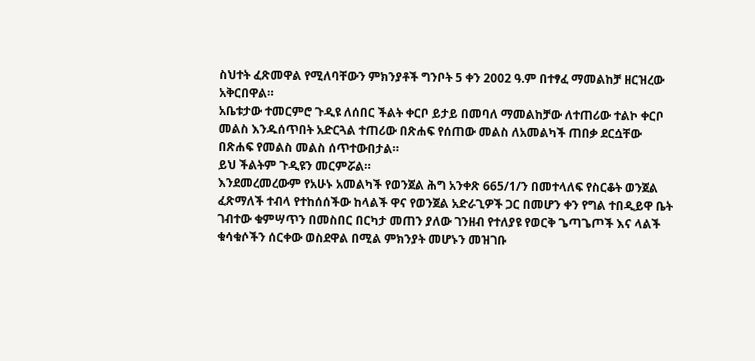ስህተት ፈጽመዋል የሚለባቸውን ምክንያቶች ግንቦት 5 ቀን 2002 ዓ.ም በተፃፈ ማመልከቻ ዘርዝረው አቅርበዋል።
አቤቱታው ተመርምሮ ጉዲዩ ለሰበር ችልት ቀርቦ ይታይ በመባለ ማመልከቻው ለተጠሪው ተልኮ ቀርቦ መልስ እንዱሰጥበት አድርጓል ተጠሪው በጽሐፍ የሰጠው መልስ ለአመልካች ጠበቃ ደርሷቸው በጽሐፍ የመልስ መልስ ሰጥተውበታል።
ይህ ችልትም ጉዲዩን መርምሯል።
እንደመረመረውም የአሁኑ አመልካች የወንጀል ሕግ አንቀጽ 665/1/ን በመተላለፍ የስርቆት ወንጀል ፈጽማለች ተብላ የተከሰሰችው ከላልች ዋና የወንጀል አድራጊዎች ጋር በመሆን ቀን የግል ተበዲይዋ ቤት ገብተው ቁምሣጥን በመስበር በርካታ መጠን ያለው ገንዘብ የተለያዩ የወርቅ ጌጣጌጦች እና ላልች ቁሳቁሶችን ሰርቀው ወስደዋል በሚል ምክንያት መሆኑን መዝገቡ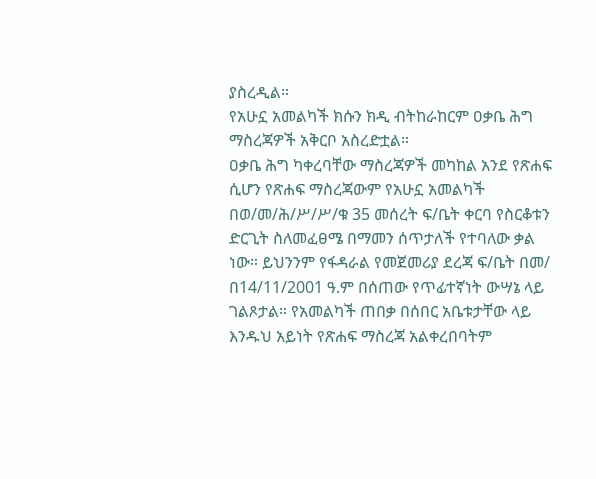ያስረዲል።
የአሁኗ አመልካች ክሱን ክዲ ብትከራከርም ዐቃቤ ሕግ ማስረጃዎች አቅርቦ አስረድቷል።
ዐቃቤ ሕግ ካቀረባቸው ማስረጃዎች መካከል አንደ የጽሐፍ ሲሆን የጽሐፍ ማስረጃውም የአሁኗ አመልካች በወ/መ/ሕ/ሥ/ሥ/ቁ 35 መሰረት ፍ/ቤት ቀርባ የስርቆቱን ድርጊት ስለመፈፀሜ በማመን ሰጥታለች የተባለው ቃል ነው። ይህንንም የፋዳራል የመጀመሪያ ደረጃ ፍ/ቤት በመ/ በ14/11/2001 ዓ.ም በሰጠው የጥፊተኛነት ውሣኔ ላይ ገልጾታል። የአመልካች ጠበቃ በሰበር አቤቱታቸው ላይ እንዱህ አይነት የጽሐፍ ማስረጃ አልቀረበባትም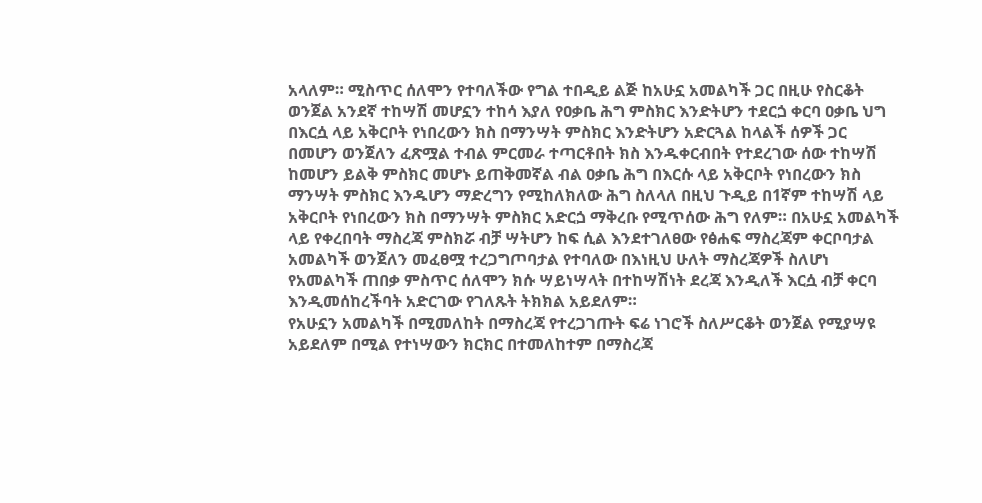አላለም። ሚስጥር ሰለሞን የተባለችው የግል ተበዲይ ልጅ ከአሁኗ አመልካች ጋር በዚሁ የስርቆት ወንጀል አንደኛ ተከሣሽ መሆኗን ተከሳ እያለ የዐቃቤ ሕግ ምስክር እንድትሆን ተደርጏ ቀርባ ዐቃቤ ህግ በእርሷ ላይ አቅርቦት የነበረውን ክስ በማንሣት ምስክር እንድትሆን አድርጓል ከላልች ሰዎች ጋር በመሆን ወንጀለን ፈጽሟል ተብል ምርመራ ተጣርቶበት ክስ እንዱቀርብበት የተደረገው ሰው ተከሣሽ ከመሆን ይልቅ ምስክር መሆኑ ይጠቅመኛል ብል ዐቃቤ ሕግ በእርሱ ላይ አቅርቦት የነበረውን ክስ ማንሣት ምስክር እንዱሆን ማድረግን የሚከለክለው ሕግ ስለላለ በዚህ ጉዲይ በ1ኛም ተከሣሽ ላይ አቅርቦት የነበረውን ክስ በማንሣት ምስክር አድርጏ ማቅረቡ የሚጥሰው ሕግ የለም። በአሁኗ አመልካች ላይ የቀረበባት ማስረጃ ምስክሯ ብቻ ሣትሆን ከፍ ሲል እንደተገለፀው የፅሐፍ ማስረጃም ቀርቦባታል አመልካች ወንጀለን መፈፀሟ ተረጋግጦባታል የተባለው በእነዚህ ሁለት ማስረጃዎች ስለሆነ የአመልካች ጠበቃ ምስጥር ሰለሞን ክሱ ሣይነሣላት በተከሣሽነት ደረጃ እንዲለች እርሷ ብቻ ቀርባ እንዲመሰከረችባት አድርገው የገለጹት ትክክል አይደለም።
የአሁኗን አመልካች በሚመለከት በማስረጃ የተረጋገጡት ፍሬ ነገሮች ስለሥርቆት ወንጀል የሚያሣዩ አይደለም በሚል የተነሣውን ክርክር በተመለከተም በማስረጃ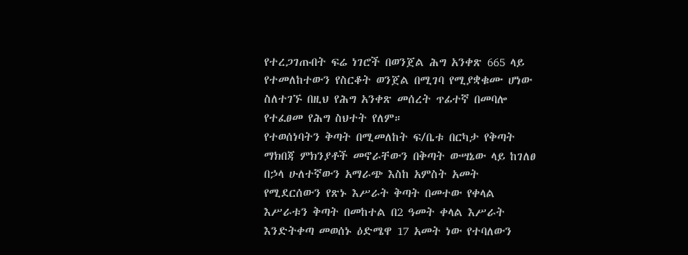የተረጋገጡበት ፍሬ ነገሮች በወንጀል ሕግ አንቀጽ 665 ላይ የተመለከተውን የስርቆት ወንጀል በሚገባ የሚያቋቁሙ ሆነው ስለተገኙ በዚህ የሕግ አንቀጽ መሰረት ጥፊተኛ በመባሎ የተፈፀመ የሕግ ስህተት የለም።
የተወሰነባትን ቅጣት በሚመለከት ፍ/ቤቱ በርካታ የቅጣት ማክበጃ ምክንያቶች መኖራቸውን በቅጣት ውሣኔው ላይ ከገለፀ በኃላ ሁለተኛውን አማራጭ እስከ አምስት አመት የሚደርሰውን የጽኑ እሥራት ቅጣት በመተው የቀላል እሥራቱን ቅጣት በመከተል በ2 ዓመት ቀላል እሥራት እንድትቀጣ መወሰኑ ዕድሜዋ 17 አመት ነው የተባለውን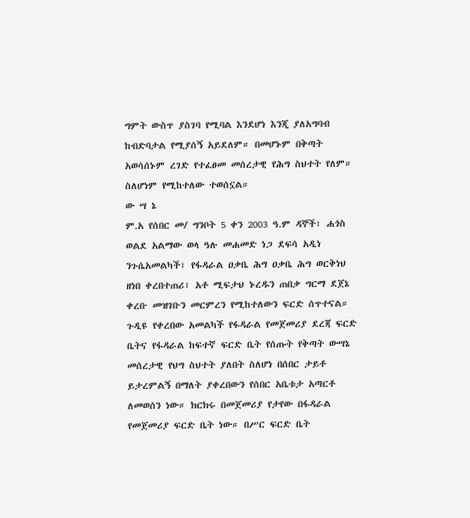ግምት ውስጥ ያስገባ የሚባል እንደሆነ እንጂ ያለአግባብ ከብድባታል የሚያሰኝ አይደለም። በመሆኑም በቅጣት አወሳሰኑም ረገድ የተፈፀመ መሰረታዊ የሕግ ስህተት የለም። ስለሆነም የሚከተለው ተወሰኗል።
ው ሣ ኔ
ም.አ የሰበር መ/ ግንቦት 5 ቀን 2003 ዓ.ም ዳኞች፣ ሐጎስ ወልደ አልማው ወላ ዓሉ መሐመድ ነጋ ደፍሳ አዲነ ንጉሴአመልካች፣ የፋዳራል ዐቃቤ ሕግ ዐቃቤ ሕግ ወርቅነህ ዘነበ ቀረበተጠሪ፣ አቶ ሚፍታህ ኑረዱን ጠበቃ ግርማ ደጀኔ ቀረቡ መዝገቡን መርምረን የሚከተለውን ፍርድ ሰጥተናል።
ጉዲዩ የቀረበው አመልካች የፋዳራል የመጀመሪያ ደረጃ ፍርድ ቤትና የፋዳራል ከፍተኛ ፍርድ ቤት የሰጡት የቅጣት ውሣኔ መሰረታዊ የህግ ስህተት ያለበት ስለሆነ በሰበር ታይቶ ይታረምልኝ በማለት ያቀረበውን የሰበር አቤቱታ አጣርቶ ለመወሰን ነው። ክርክሩ በመጀመሪያ የታየው በፋዳራል የመጀመሪያ ፍርድ ቤት ነው። በሥር ፍርድ ቤት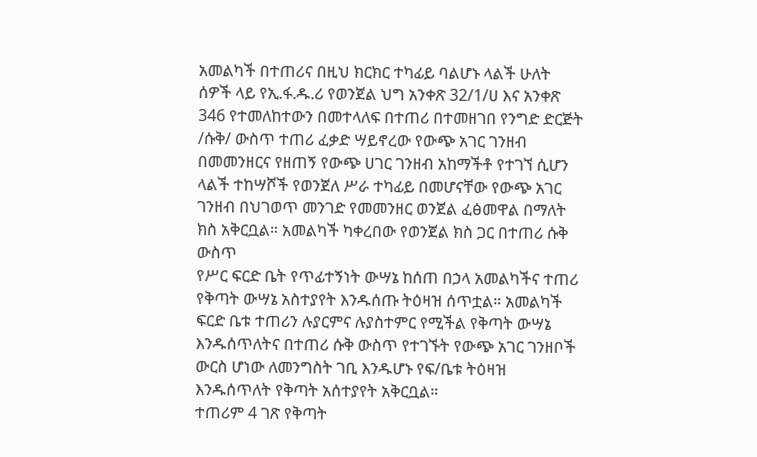አመልካች በተጠሪና በዚህ ክርክር ተካፊይ ባልሆኑ ላልች ሁለት ሰዎች ላይ የኢ.ፋ.ዱ.ሪ የወንጀል ህግ አንቀጽ 32/1/ሀ እና አንቀጽ 346 የተመለከተውን በመተላለፍ በተጠሪ በተመዘገበ የንግድ ድርጅት /ሱቅ/ ውስጥ ተጠሪ ፈቃድ ሣይኖረው የውጭ አገር ገንዘብ በመመንዘርና የዘጠኝ የውጭ ሀገር ገንዘብ አከማችቶ የተገኘ ሲሆን ላልች ተከሣሾች የወንጀለ ሥራ ተካፊይ በመሆናቸው የውጭ አገር ገንዘብ በህገወጥ መንገድ የመመንዘር ወንጀል ፈፅመዋል በማለት ክስ አቅርቧል። አመልካች ካቀረበው የወንጀል ክስ ጋር በተጠሪ ሱቅ ውስጥ
የሥር ፍርድ ቤት የጥፊተኝነት ውሣኔ ከሰጠ በኃላ አመልካችና ተጠሪ የቅጣት ውሣኔ አስተያየት እንዱሰጡ ትዕዛዝ ሰጥቷል። አመልካች ፍርድ ቤቱ ተጠሪን ሉያርምና ሉያስተምር የሚችል የቅጣት ውሣኔ እንዱሰጥለትና በተጠሪ ሱቅ ውስጥ የተገኙት የውጭ አገር ገንዘቦች ውርስ ሆነው ለመንግስት ገቢ እንዱሆኑ የፍ/ቤቱ ትዕዛዝ እንዱሰጥለት የቅጣት አሰተያየት አቅርቧል።
ተጠሪም 4 ገጽ የቅጣት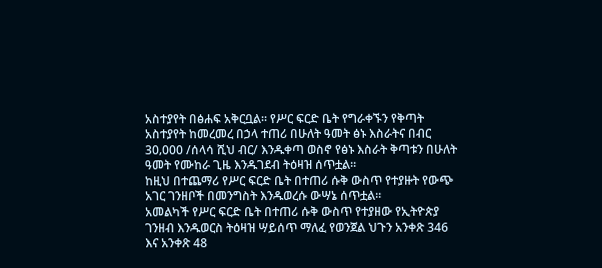አስተያየት በፅሐፍ አቅርቧል። የሥር ፍርድ ቤት የግራቀኙን የቅጣት አስተያየት ከመረመረ በኃላ ተጠሪ በሁለት ዓመት ፅኑ እስራትና በብር 30‚000 /ሰላሳ ሺህ ብር/ እንዱቀጣ ወስኖ የፅኑ እስራት ቅጣቱን በሁለት ዓመት የሙከራ ጊዜ እንዱገደብ ትዕዛዝ ሰጥቷል።
ከዚህ በተጨማሪ የሥር ፍርድ ቤት በተጠሪ ሱቅ ውስጥ የተያዙት የውጭ አገር ገንዘቦች በመንግስት እንዱወረሱ ውሣኔ ሰጥቷል።
አመልካች የሥር ፍርድ ቤት በተጠሪ ሱቅ ውስጥ የተያዘው የኢትዮጵያ ገንዘብ እንዱወርስ ትዕዛዝ ሣይሰጥ ማለፈ የወንጀል ህጉን አንቀጽ 346 እና አንቀጽ 48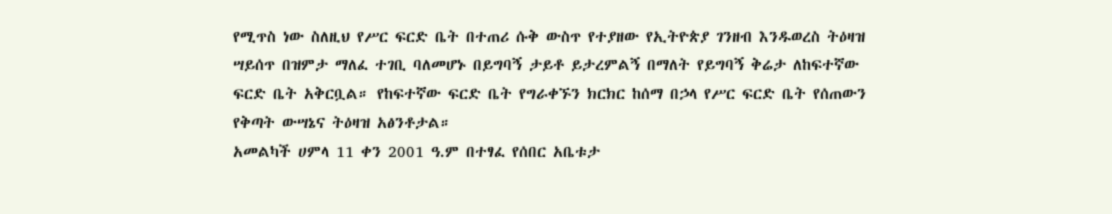የሚጥስ ነው ስለዚህ የሥር ፍርድ ቤት በተጠሪ ሱቅ ውስጥ የተያዘው የኢትዮጵያ ገንዘብ እንዱወረስ ትዕዛዝ ሣይሰጥ በዝምታ ማለፈ ተገቢ ባለመሆኑ በይግባኝ ታይቶ ይታረምልኝ በማለት የይግባኝ ቅሬታ ለከፍተኛው ፍርድ ቤት አቅርቧል። የከፍተኛው ፍርድ ቤት የግራቀኙን ክርክር ከሰማ በኃላ የሥር ፍርድ ቤት የሰጠውን የቅጣት ውሣኔና ትዕዛዝ አፅንቶታል።
አመልካች ሀምላ 11 ቀን 2001 ዓ.ም በተፃፈ የሰበር አቤቱታ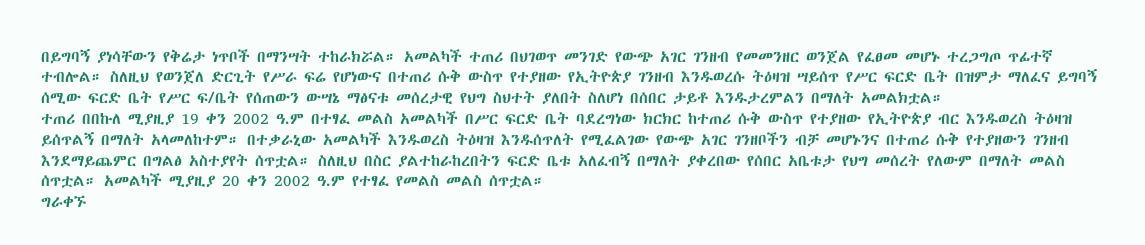በይግባኝ ያነሳቸውን የቅሬታ ነጥቦች በማንሣት ተከራክሯል። አመልካች ተጠሪ በህገወጥ መንገድ የውጭ አገር ገንዘብ የመመንዘር ወንጀል የፈፀመ መሆኑ ተረጋግጦ ጥፊተኛ ተብሎል። ስለዚህ የወንጀለ ድርጊት የሥራ ፍሬ የሆነውና በተጠሪ ሱቅ ውስጥ የተያዘው የኢትዮጵያ ገንዘብ እንዱወረሱ ትዕዛዝ ሣይሰጥ የሥር ፍርድ ቤት በዝምታ ማለፈና ይግባኝ ሰሚው ፍርድ ቤት የሥር ፍ/ቤት የሰጠውን ውሣኔ ማፅናቱ መሰረታዊ የህግ ስህተት ያለበት ስለሆነ በሰበር ታይቶ እንዱታረምልን በማለት አመልክቷል።
ተጠሪ በበኩለ ሚያዚያ 19 ቀን 2002 ዓ.ም በተፃፈ መልስ አመልካች በሥር ፍርድ ቤት ባደረግነው ክርክር ከተጠሪ ሱቅ ውስጥ የተያዘው የኢትዮጵያ ብር እንዱወረስ ትዕዛዝ ይሰጥልኝ በማለት አላመለከተም። በተቃራኒው አመልካች እንዱወረስ ትዕዛዝ እንዱሰጥለት የሚፈልገው የውጭ አገር ገንዘቦችን ብቻ መሆኑንና በተጠሪ ሱቅ የተያዘውን ገንዘብ እንደማይጨምር በግልፅ አስተያየት ሰጥቷል። ስለዚህ በስር ያልተከራከረበትን ፍርድ ቤቱ አለፈብኝ በማለት ያቀረበው የሰበር አቤቱታ የህግ መሰረት የለውም በማለት መልስ ሰጥቷል። አመልካች ሚያዚያ 20 ቀን 2002 ዓ.ም የተፃፈ የመልስ መልስ ሰጥቷል።
ግራቀኙ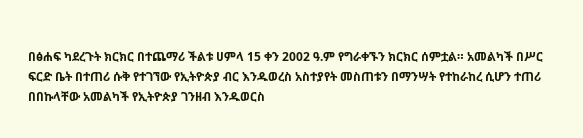በፅሐፍ ካደረጉት ክርክር በተጨማሪ ችልቱ ሀምላ 15 ቀን 2002 ዓ.ም የግራቀኙን ክርክር ሰምቷል። አመልካች በሥር ፍርድ ቤት በተጠሪ ሱቅ የተገኘው የኢትዮጵያ ብር እንዱወረስ አስተያየት መስጠቱን በማንሣት የተከራከረ ሲሆን ተጠሪ በበኩላቸው አመልካች የኢትዮጵያ ገንዘብ እንዱወርስ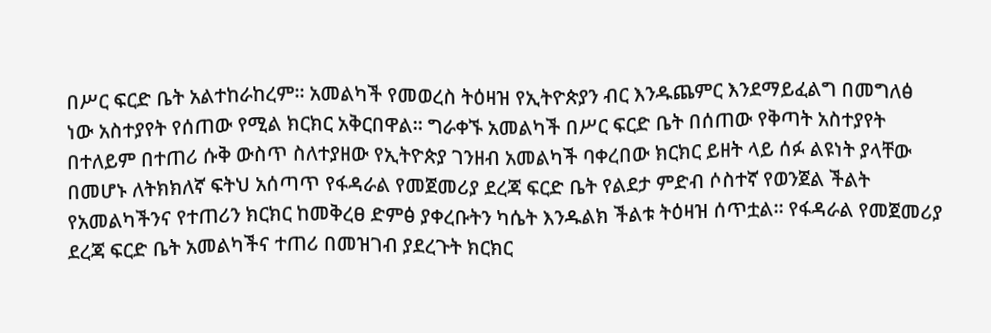በሥር ፍርድ ቤት አልተከራከረም። አመልካች የመወረስ ትዕዛዝ የኢትዮጵያን ብር እንዱጨምር እንደማይፈልግ በመግለፅ ነው አስተያየት የሰጠው የሚል ክርክር አቅርበዋል። ግራቀኙ አመልካች በሥር ፍርድ ቤት በሰጠው የቅጣት አስተያየት በተለይም በተጠሪ ሱቅ ውስጥ ስለተያዘው የኢትዮጵያ ገንዘብ አመልካች ባቀረበው ክርክር ይዘት ላይ ሰፉ ልዩነት ያላቸው በመሆኑ ለትክክለኛ ፍትህ አሰጣጥ የፋዳራል የመጀመሪያ ደረጃ ፍርድ ቤት የልደታ ምድብ ሶስተኛ የወንጀል ችልት የአመልካችንና የተጠሪን ክርክር ከመቅረፀ ድምፅ ያቀረቡትን ካሴት እንዱልክ ችልቱ ትዕዛዝ ሰጥቷል። የፋዳራል የመጀመሪያ ደረጃ ፍርድ ቤት አመልካችና ተጠሪ በመዝገብ ያደረጉት ክርክር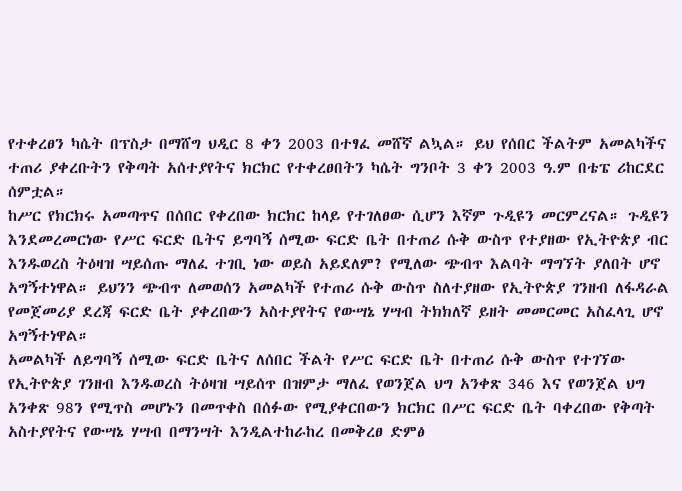የተቀረፀን ካሴት በፕስታ በማሸግ ህዲር 8 ቀን 2003 በተፃፈ መሸኛ ልኳል። ይህ የሰበር ችልትም አመልካችና ተጠሪ ያቀረቡትን የቅጣት አሰተያየትና ክርክር የተቀረፀበትን ካሴት ግንቦት 3 ቀን 2003 ዓ.ም በቴፔ ሪከርደር ሰምቷል።
ከሥር የክርክሩ አመጣጥና በሰበር የቀረበው ክርክር ከላይ የተገለፀው ሲሆን እኛም ጉዲዩን መርምረናል። ጉዲዩን እንደመረመርነው የሥር ፍርድ ቤትና ይግባኝ ሰሚው ፍርድ ቤት በተጠሪ ሱቅ ውስጥ የተያዘው የኢትዮጵያ ብር እንዱወረስ ትዕዛዝ ሣይሰጡ ማለፈ ተገቢ ነው ወይስ አይደለም? የሚለው ጭብጥ እልባት ማግኘት ያለበት ሆኖ አግኝተነዋል። ይህንን ጭብጥ ለመወሰን አመልካች የተጠሪ ሱቅ ውስጥ ስለተያዘው የኢትዮጵያ ገንዘብ ለፋዳራል የመጀመሪያ ደረጃ ፍርድ ቤት ያቀረበውን አስተያየትና የውሣኔ ሃሣብ ትክክለኛ ይዘት መመርመር አስፈላጊ ሆኖ አግኝተነዋል።
አመልካች ለይግባኝ ሰሚው ፍርድ ቤትና ለሰበር ችልት የሥር ፍርድ ቤት በተጠሪ ሱቅ ውስጥ የተገኘው የኢትዮጵያ ገንዘብ እንዱወረስ ትዕዛዝ ሣይሰጥ በዝምታ ማለፈ የወንጀል ህግ አንቀጽ 346 እና የወንጀል ህግ አንቀጽ 98ን የሚጥስ መሆኑን በመጥቀስ በሰፉው የሚያቀርበውን ክርክር በሥር ፍርድ ቤት ባቀረበው የቅጣት አስተያየትና የውሣኔ ሃሣብ በማንሣት እንዲልተከራከረ በመቅረፀ ድምፅ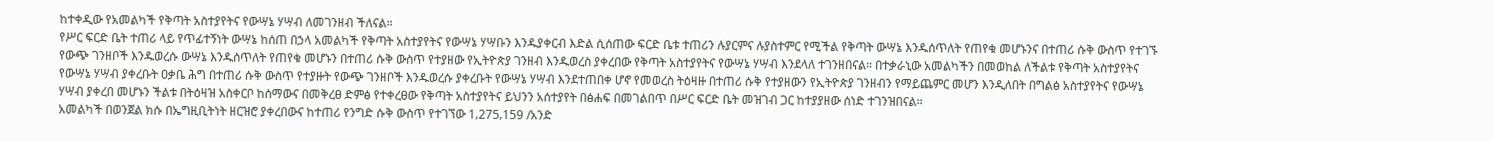ከተቀዲው የአመልካች የቅጣት አስተያየትና የውሣኔ ሃሣብ ለመገንዘብ ችለናል።
የሥር ፍርድ ቤት ተጠሪ ላይ የጥፊተኝነት ውሣኔ ከሰጠ በኃላ አመልካች የቅጣት አስተያየትና የውሣኔ ሃሣቡን እንዱያቀርብ እድል ሲሰጠው ፍርድ ቤቱ ተጠሪን ሉያርምና ሉያስተምር የሚችል የቅጣት ውሣኔ እንዱሰጥለት የጠየቁ መሆኑንና በተጠሪ ሱቅ ውስጥ የተገኙ የውጭ ገንዘቦች እንዱወረሱ ውሣኔ እንዱሰጥለት የጠየቁ መሆኑን በተጠሪ ሱቅ ውስጥ የተያዘው የኢትዮጵያ ገንዘብ እንዱወረስ ያቀረበው የቅጣት አስተያየትና የውሣኔ ሃሣብ እንደላለ ተገንዘበናል። በተቃራኒው አመልካችን በመወከል ለችልቱ የቅጣት አስተያየትና የውሣኔ ሃሣብ ያቀረቡት ዐቃቤ ሕግ በተጠሪ ሱቅ ውስጥ የተያዙት የውጭ ገንዘቦች እንዱወረሱ ያቀረቡት የውሣኔ ሃሣብ እንደተጠበቀ ሆኖ የመወረስ ትዕዛዙ በተጠሪ ሱቅ የተያዘውን የኢትዮጵያ ገንዘብን የማይጨምር መሆን እንዲለበት በግልፅ አስተያየትና የውሣኔ ሃሣብ ያቀረበ መሆኑን ችልቱ በትዕዛዝ አስቀርቦ ከሰማውና በመቅረፀ ድምፅ የተቀረፀው የቅጣት አስተያየትና ይህንን አሰተያየት በፅሐፍ በመገልበጥ በሥር ፍርድ ቤት መዝገብ ጋር ከተያያዘው ሰነድ ተገንዝበናል።
አመልካች በወንጀል ክሱ በኤግዚቢትነት ዘርዝሮ ያቀረበውና ከተጠሪ የንግድ ሱቅ ውስጥ የተገኘው 1‚275‚159 /አንድ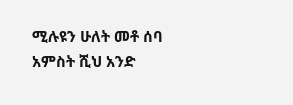ሚሉዩን ሁለት መቶ ሰባ አምስት ሺህ አንድ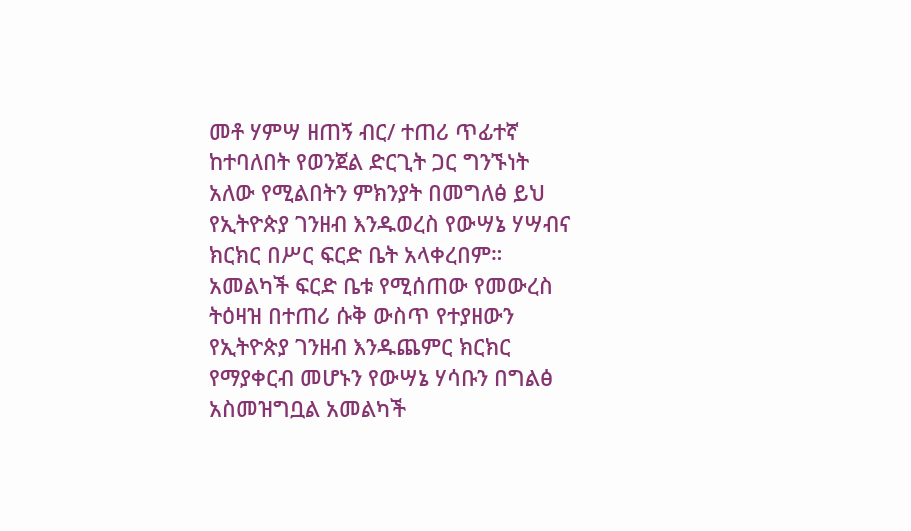መቶ ሃምሣ ዘጠኝ ብር/ ተጠሪ ጥፊተኛ ከተባለበት የወንጀል ድርጊት ጋር ግንኙነት አለው የሚልበትን ምክንያት በመግለፅ ይህ የኢትዮጵያ ገንዘብ እንዱወረስ የውሣኔ ሃሣብና ክርክር በሥር ፍርድ ቤት አላቀረበም።
አመልካች ፍርድ ቤቱ የሚሰጠው የመውረስ ትዕዛዝ በተጠሪ ሱቅ ውስጥ የተያዘውን የኢትዮጵያ ገንዘብ እንዱጨምር ክርክር የማያቀርብ መሆኑን የውሣኔ ሃሳቡን በግልፅ አስመዝግቧል አመልካች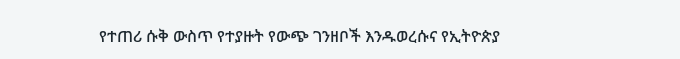የተጠሪ ሱቅ ውስጥ የተያዙት የውጭ ገንዘቦች እንዱወረሱና የኢትዮጵያ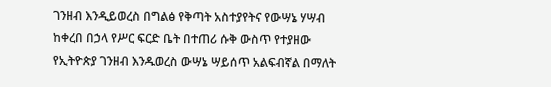ገንዘብ እንዲይወረስ በግልፅ የቅጣት አስተያየትና የውሣኔ ሃሣብ ከቀረበ በኃላ የሥር ፍርድ ቤት በተጠሪ ሱቅ ውስጥ የተያዘው የኢትዮጵያ ገንዘብ እንዱወረስ ውሣኔ ሣይሰጥ አልፍብኛል በማለት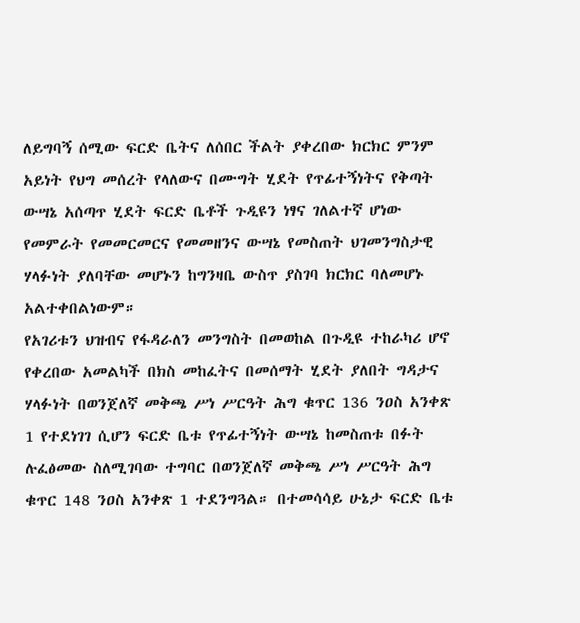ለይግባኝ ሰሚው ፍርድ ቤትና ለሰበር ችልት ያቀረበው ክርክር ምንም አይነት የህግ መሰረት የላለውና በሙግት ሂደት የጥፊተኝነትና የቅጣት ውሣኔ አሰጣጥ ሂደት ፍርድ ቤቶች ጉዲዩን ነፃና ገለልተኛ ሆነው የመምራት የመመርመርና የመመዘንና ውሣኔ የመስጠት ህገመንግስታዊ ሃላፉነት ያለባቸው መሆኑን ከግንዛቤ ውስጥ ያስገባ ክርክር ባለመሆኑ አልተቀበልነውም።
የአገሪቱን ህዝብና የፋዳራለን መንግስት በመወከል በጉዲዩ ተከራካሪ ሆኖ የቀረበው አመልካች በክስ መከፈትና በመሰማት ሂደት ያለበት ግዳታና ሃላፉነት በወንጀለኛ መቅጫ ሥነ ሥርዓት ሕግ ቁጥር 136 ንዐስ አንቀጽ 1 የተደነገገ ሲሆን ፍርድ ቤቱ የጥፊተኝነት ውሣኔ ከመስጠቱ በፉት ሉፈፅመው ስለሚገባው ተግባር በወንጀለኛ መቅጫ ሥነ ሥርዓት ሕግ ቁጥር 148 ንዐስ አንቀጽ 1 ተደንግጓል። በተመሳሳይ ሁኔታ ፍርድ ቤቱ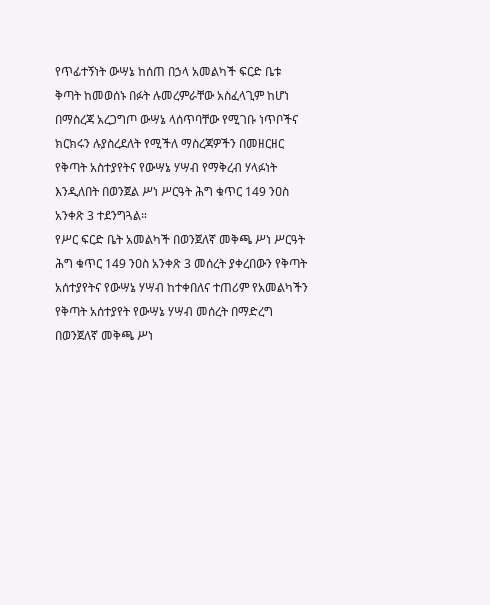የጥፊተኝነት ውሣኔ ከሰጠ በኃላ አመልካች ፍርድ ቤቱ ቅጣት ከመወሰኑ በፉት ሉመረምራቸው አስፈላጊም ከሆነ በማስረጃ አረጋግጦ ውሣኔ ላሰጥባቸው የሚገቡ ነጥቦችና ክርክሩን ሉያስረደለት የሚችለ ማስረጃዎችን በመዘርዘር የቅጣት አስተያየትና የውሣኔ ሃሣብ የማቅረብ ሃላፉነት እንዲለበት በወንጀል ሥነ ሥርዓት ሕግ ቁጥር 149 ንዐስ አንቀጽ 3 ተደንግጓል።
የሥር ፍርድ ቤት አመልካች በወንጀለኛ መቅጫ ሥነ ሥርዓት ሕግ ቁጥር 149 ንዐስ አንቀጽ 3 መሰረት ያቀረበውን የቅጣት አሰተያየትና የውሣኔ ሃሣብ ከተቀበለና ተጠሪም የአመልካችን የቅጣት አሰተያየት የውሣኔ ሃሣብ መሰረት በማድረግ በወንጀለኛ መቅጫ ሥነ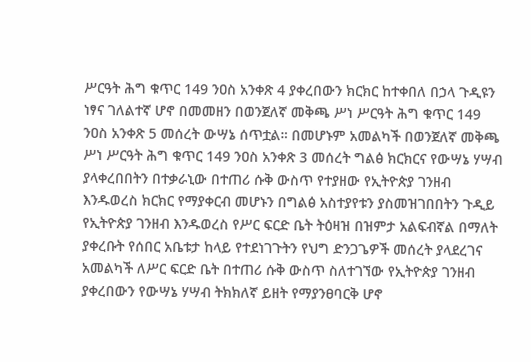ሥርዓት ሕግ ቁጥር 149 ንዐስ አንቀጽ 4 ያቀረበውን ክርክር ከተቀበለ በኃላ ጉዲዩን ነፃና ገለልተኛ ሆኖ በመመዘን በወንጀለኛ መቅጫ ሥነ ሥርዓት ሕግ ቁጥር 149 ንዐስ አንቀጽ 5 መሰረት ውሣኔ ሰጥቷል። በመሆኑም አመልካች በወንጀለኛ መቅጫ ሥነ ሥርዓት ሕግ ቁጥር 149 ንዐስ አንቀጽ 3 መሰረት ግልፅ ክርክርና የውሣኔ ሃሣብ ያላቀረበበትን በተቃራኒው በተጠሪ ሱቅ ውስጥ የተያዘው የኢትዮጵያ ገንዘብ እንዱወረስ ክርክር የማያቀርብ መሆኑን በግልፅ አስተያየቱን ያስመዝገበበትን ጉዲይ የኢትዮጵያ ገንዘብ እንዱወረስ የሥር ፍርድ ቤት ትዕዛዝ በዝምታ አልፍብኛል በማለት ያቀረቡት የሰበር አቤቱታ ከላይ የተደነገጉትን የህግ ድንጋጌዎች መሰረት ያላደረገና አመልካች ለሥር ፍርድ ቤት በተጠሪ ሱቅ ውስጥ ስለተገኘው የኢትዮጵያ ገንዘብ ያቀረበውን የውሣኔ ሃሣብ ትክክለኛ ይዘት የማያንፀባርቅ ሆኖ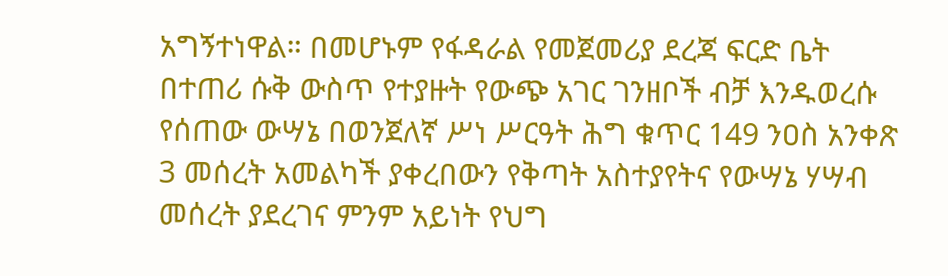አግኝተነዋል። በመሆኑም የፋዳራል የመጀመሪያ ደረጃ ፍርድ ቤት በተጠሪ ሱቅ ውስጥ የተያዙት የውጭ አገር ገንዘቦች ብቻ እንዱወረሱ የሰጠው ውሣኔ በወንጀለኛ ሥነ ሥርዓት ሕግ ቁጥር 149 ንዐስ አንቀጽ 3 መሰረት አመልካች ያቀረበውን የቅጣት አስተያየትና የውሣኔ ሃሣብ መሰረት ያደረገና ምንም አይነት የህግ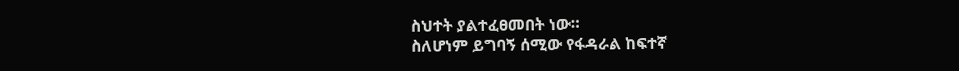ስህተት ያልተፈፀመበት ነው።
ስለሆነም ይግባኝ ሰሚው የፋዳራል ከፍተኛ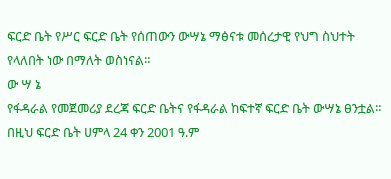ፍርድ ቤት የሥር ፍርድ ቤት የሰጠውን ውሣኔ ማፅናቱ መሰረታዊ የህግ ስህተት የላለበት ነው በማለት ወስነናል።
ው ሣ ኔ
የፋዳራል የመጀመሪያ ደረጃ ፍርድ ቤትና የፋዳራል ከፍተኛ ፍርድ ቤት ውሣኔ ፀንቷል።
በዚህ ፍርድ ቤት ሀምላ 24 ቀን 2001 ዓ.ም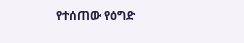የተሰጠው የዕግድ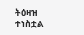ትዕዛዝ ተነስቷል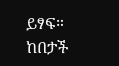ይፃፍ።
ከበታች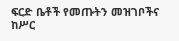ፍርድ ቤቶች የመጡትን መዝገቦችና ከሥር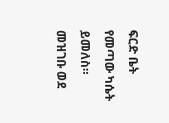ፍርድ ቤት የመጣው ካሴት ይመለስ።
መዝገቡ ወደ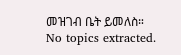መዝገብ ቤት ይመለስ።
No topics extracted.